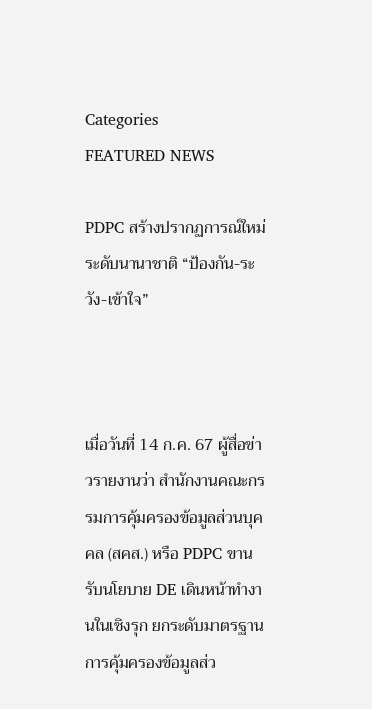Categories
FEATURED NEWS

PDPC สร้างปรากฏการณ์ใหม่ ระดับนานาชาติ “ป้องกัน-ระวัง-เข้าใจ”



เมื่อวันที่ 14 ก.ค. 67 ผู้สื่อข่าวรายงานว่า สำนักงานคณะกรรมการคุ้มครองข้อมูลส่วนบุคคล (สคส.) หรือ PDPC ขานรับนโยบาย DE เดินหน้าทำงานในเชิงรุก ยกระดับมาตรฐานการคุ้มครองข้อมูลส่ว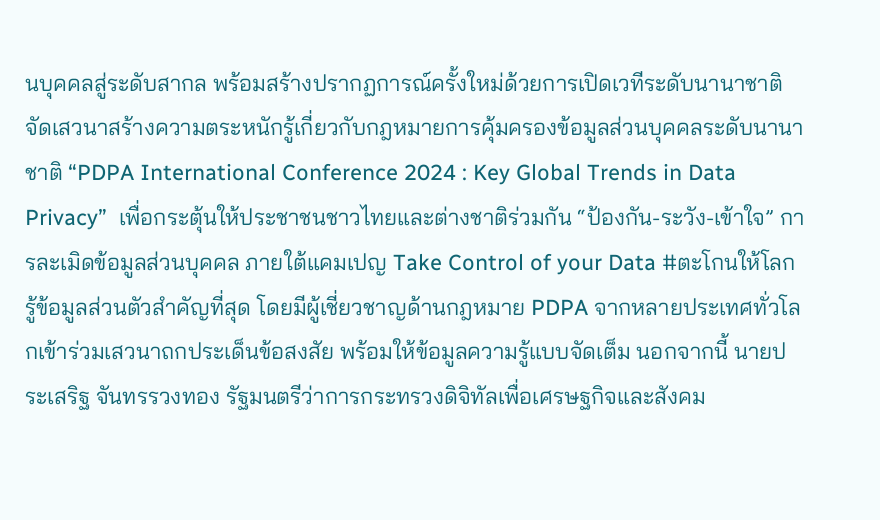นบุคคลสู่ระดับสากล พร้อมสร้างปรากฏการณ์ครั้งใหม่ด้วยการเปิดเวทีระดับนานาชาติ  จัดเสวนาสร้างความตระหนักรู้เกี่ยวกับกฎหมายการคุ้มครองข้อมูลส่วนบุคคลระดับนานาชาติ “PDPA International Conference 2024 : Key Global Trends in Data Privacy”  เพื่อกระตุ้นให้ประชาชนชาวไทยและต่างชาติร่วมกัน “ป้องกัน-ระวัง-เข้าใจ” การละเมิดข้อมูลส่วนบุคคล ภายใต้แคมเปญ Take Control of your Data #ตะโกนให้โลกรู้ข้อมูลส่วนตัวสำคัญที่สุด โดยมีผู้เชี่ยวชาญด้านกฎหมาย PDPA จากหลายประเทศทั่วโลกเข้าร่วมเสวนาถกประเด็นข้อสงสัย พร้อมให้ข้อมูลความรู้แบบจัดเต็ม นอกจากนี้ นายประเสริฐ จันทรรวงทอง รัฐมนตรีว่าการกระทรวงดิจิทัลเพื่อเศรษฐกิจและสังคม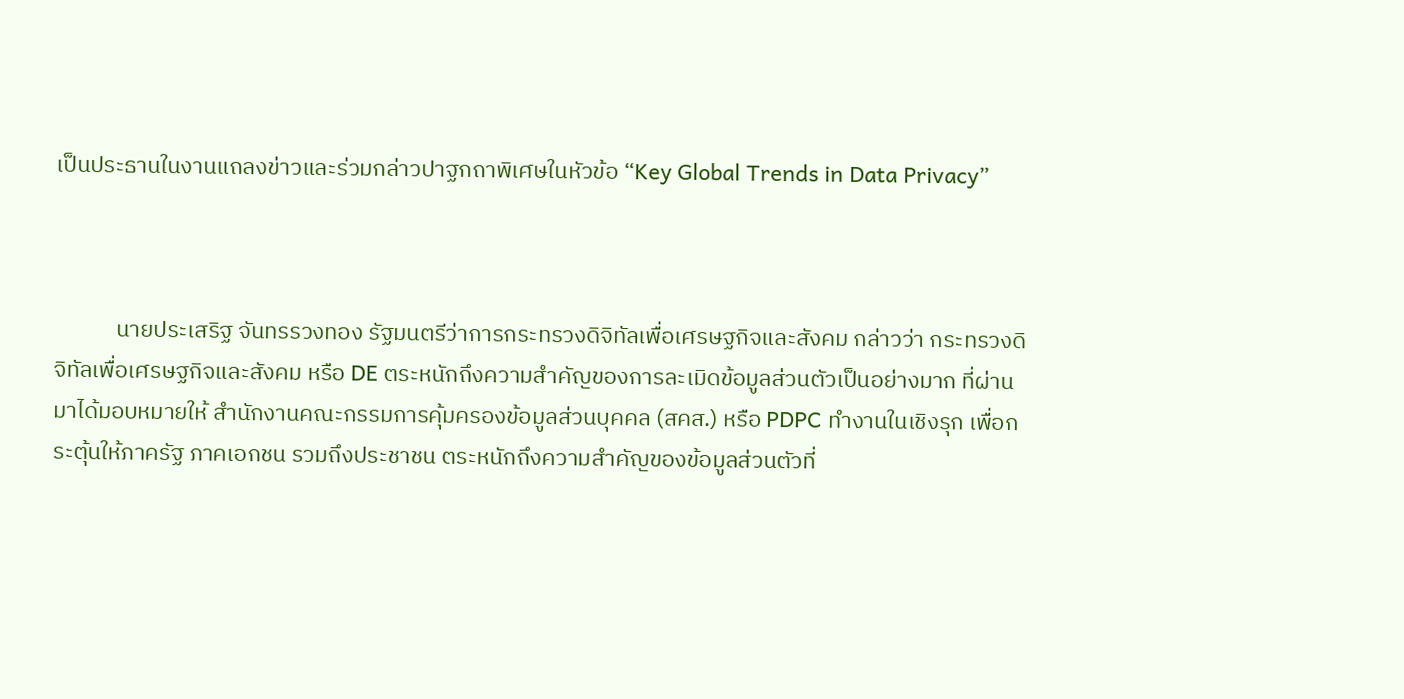เป็นประธานในงานแถลงข่าวและร่วมกล่าวปาฐกถาพิเศษในหัวข้อ “Key Global Trends in Data Privacy”



            นายประเสริฐ จันทรรวงทอง รัฐมนตรีว่าการกระทรวงดิจิทัลเพื่อเศรษฐกิจและสังคม กล่าวว่า กระทรวงดิจิทัลเพื่อเศรษฐกิจและสังคม หรือ DE ตระหนักถึงความสำคัญของการละเมิดข้อมูลส่วนตัวเป็นอย่างมาก ที่ผ่านมาได้มอบหมายให้ สำนักงานคณะกรรมการคุ้มครองข้อมูลส่วนบุคคล (สคส.) หรือ PDPC ทำงานในเชิงรุก เพื่อกระตุ้นให้ภาครัฐ ภาคเอกชน รวมถึงประชาชน ตระหนักถึงความสำคัญของข้อมูลส่วนตัวที่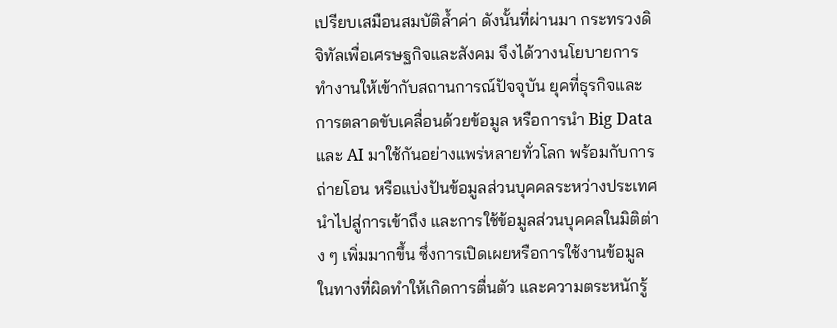เปรียบเสมือนสมบัติล้ำค่า ดังนั้นที่ผ่านมา กระทรวงดิจิทัลเพื่อเศรษฐกิจและสังคม จึงได้วางนโยบายการทำงานให้เข้ากับสถานการณ์ปัจจุบัน ยุคที่ธุรกิจและการตลาดขับเคลื่อนด้วยข้อมูล หรือการนำ Big Data และ AI มาใช้กันอย่างแพร่หลายทั่วโลก พร้อมกับการถ่ายโอน หรือแบ่งปันข้อมูลส่วนบุคคลระหว่างประเทศ นำไปสู่การเข้าถึง และการใช้ข้อมูลส่วนบุคคลในมิติต่าง ๆ เพิ่มมากขึ้น ซึ่งการเปิดเผยหรือการใช้งานข้อมูลในทางที่ผิดทำให้เกิดการตื่นตัว และความตระหนักรู้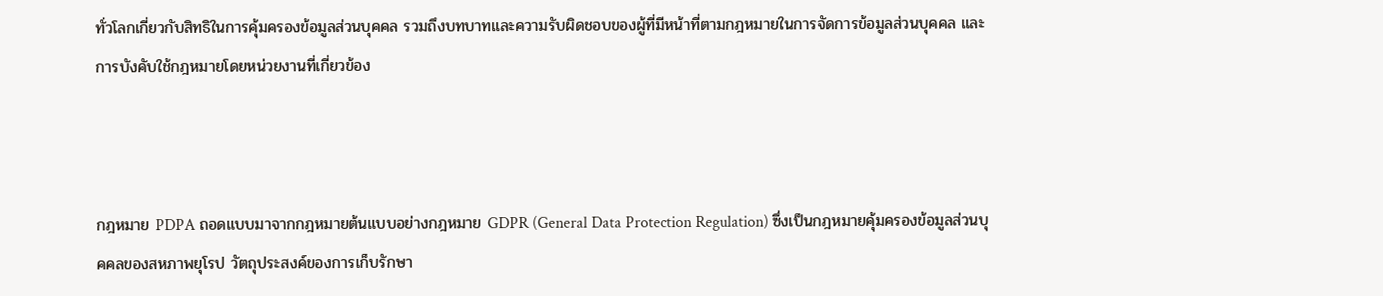ทั่วโลกเกี่ยวกับสิทธิในการคุ้มครองข้อมูลส่วนบุคคล รวมถึงบทบาทและความรับผิดชอบของผู้ที่มีหน้าที่ตามกฎหมายในการจัดการข้อมูลส่วนบุคคล และการบังคับใช้กฎหมายโดยหน่วยงานที่เกี่ยวข้อง



กฎหมาย PDPA ถอดแบบมาจากกฎหมายต้นแบบอย่างกฎหมาย GDPR (General Data Protection Regulation) ซึ่งเป็นกฎหมายคุ้มครองข้อมูลส่วนบุคคลของสหภาพยุโรป วัตถุประสงค์ของการเก็บรักษา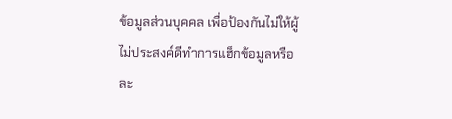ข้อมูลส่วนบุคคล เพื่อป้องกันไม่ให้ผู้ไม่ประสงค์ดีทำการแฮ็กข้อมูลหรือละ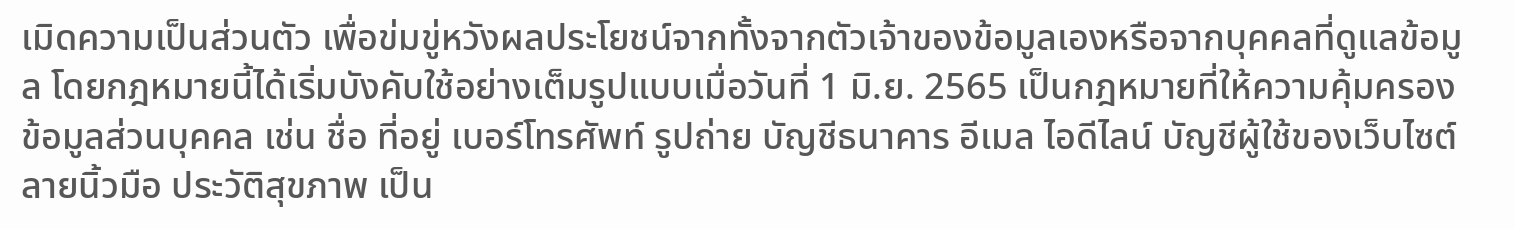เมิดความเป็นส่วนตัว เพื่อข่มขู่หวังผลประโยชน์จากทั้งจากตัวเจ้าของข้อมูลเองหรือจากบุคคลที่ดูแลข้อมูล โดยกฎหมายนี้ได้เริ่มบังคับใช้อย่างเต็มรูปแบบเมื่อวันที่ 1 มิ.ย. 2565 เป็นกฎหมายที่ให้ความคุ้มครองข้อมูลส่วนบุคคล เช่น ชื่อ ที่อยู่ เบอร์โทรศัพท์ รูปถ่าย บัญชีธนาคาร อีเมล ไอดีไลน์ บัญชีผู้ใช้ของเว็บไซต์ ลายนิ้วมือ ประวัติสุขภาพ เป็น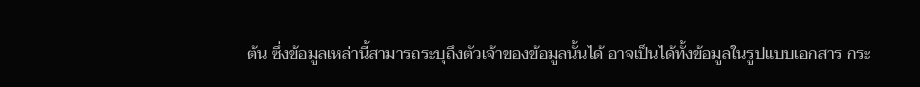ต้น ซึ่งข้อมูลเหล่านี้สามารถระบุถึงตัวเจ้าของข้อมูลนั้นได้ อาจเป็นได้ทั้งข้อมูลในรูปแบบเอกสาร กระ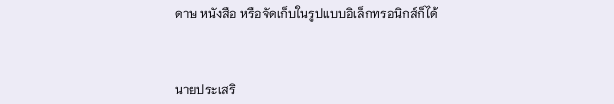ดาษ หนังสือ หรือจัดเก็บในรูปแบบอิเล็กทรอนิกส์ก็ได้



นายประเสริ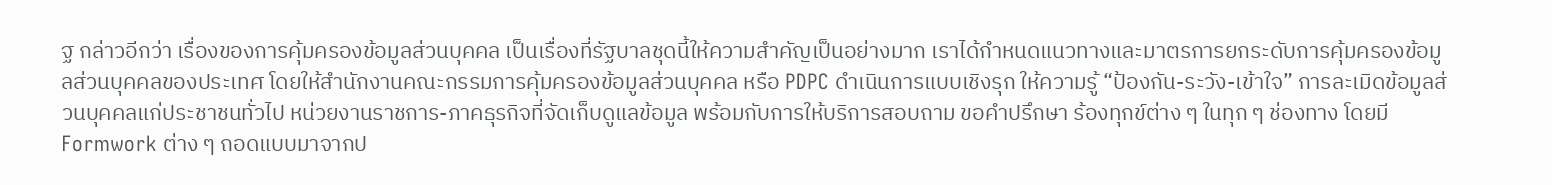ฐ กล่าวอีกว่า เรื่องของการคุ้มครองข้อมูลส่วนบุคคล เป็นเรื่องที่รัฐบาลชุดนี้ให้ความสำคัญเป็นอย่างมาก เราได้กำหนดแนวทางและมาตรการยกระดับการคุ้มครองข้อมูลส่วนบุคคลของประเทศ โดยให้สำนักงานคณะกรรมการคุ้มครองข้อมูลส่วนบุคคล หรือ PDPC ดำเนินการแบบเชิงรุก ให้ความรู้ “ป้องกัน-ระวัง-เข้าใจ” การละเมิดข้อมูลส่วนบุคคลแก่ประชาชนทั่วไป หน่วยงานราชการ-ภาคธุรกิจที่จัดเก็บดูแลข้อมูล พร้อมกับการให้บริการสอบถาม ขอคำปรึกษา ร้องทุกข์ต่าง ๆ ในทุก ๆ ช่องทาง โดยมี Formwork ต่าง ๆ ถอดแบบมาจากป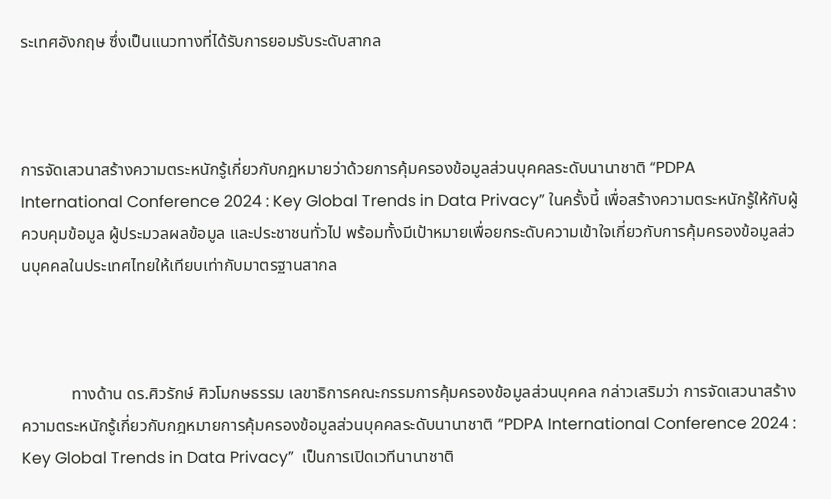ระเทศอังกฤษ ซึ่งเป็นแนวทางที่ได้รับการยอมรับระดับสากล



การจัดเสวนาสร้างความตระหนักรู้เกี่ยวกับกฎหมายว่าด้วยการคุ้มครองข้อมูลส่วนบุคคลระดับนานาชาติ “PDPA International Conference 2024 : Key Global Trends in Data Privacy” ในครั้งนี้ เพื่อสร้างความตระหนักรู้ให้กับผู้ควบคุมข้อมูล ผู้ประมวลผลข้อมูล และประชาชนทั่วไป พร้อมทั้งมีเป้าหมายเพื่อยกระดับความเข้าใจเกี่ยวกับการคุ้มครองข้อมูลส่วนบุคคลในประเทศไทยให้เทียบเท่ากับมาตรฐานสากล



            ทางด้าน ดร.ศิวรักษ์ ศิวโมกษธรรม เลขาธิการคณะกรรมการคุ้มครองข้อมูลส่วนบุคคล กล่าวเสริมว่า การจัดเสวนาสร้างความตระหนักรู้เกี่ยวกับกฎหมายการคุ้มครองข้อมูลส่วนบุคคลระดับนานาชาติ “PDPA International Conference 2024 : Key Global Trends in Data Privacy”  เป็นการเปิดเวทีนานาชาติ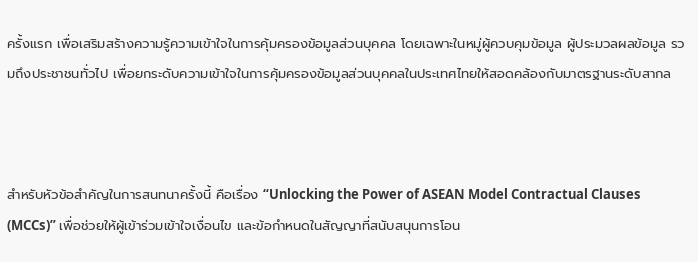ครั้งแรก เพื่อเสริมสร้างความรู้ความเข้าใจในการคุ้มครองข้อมูลส่วนบุคคล โดยเฉพาะในหมู่ผู้ควบคุมข้อมูล ผู้ประมวลผลข้อมูล รวมถึงประชาชนทั่วไป เพื่อยกระดับความเข้าใจในการคุ้มครองข้อมูลส่วนบุคคลในประเทศไทยให้สอดคล้องกับมาตรฐานระดับสากล



สำหรับหัวข้อสำคัญในการสนทนาครั้งนี้ คือเรื่อง “Unlocking the Power of ASEAN Model Contractual Clauses (MCCs)” เพื่อช่วยให้ผู้เข้าร่วมเข้าใจเงื่อนไข และข้อกำหนดในสัญญาที่สนับสนุนการโอน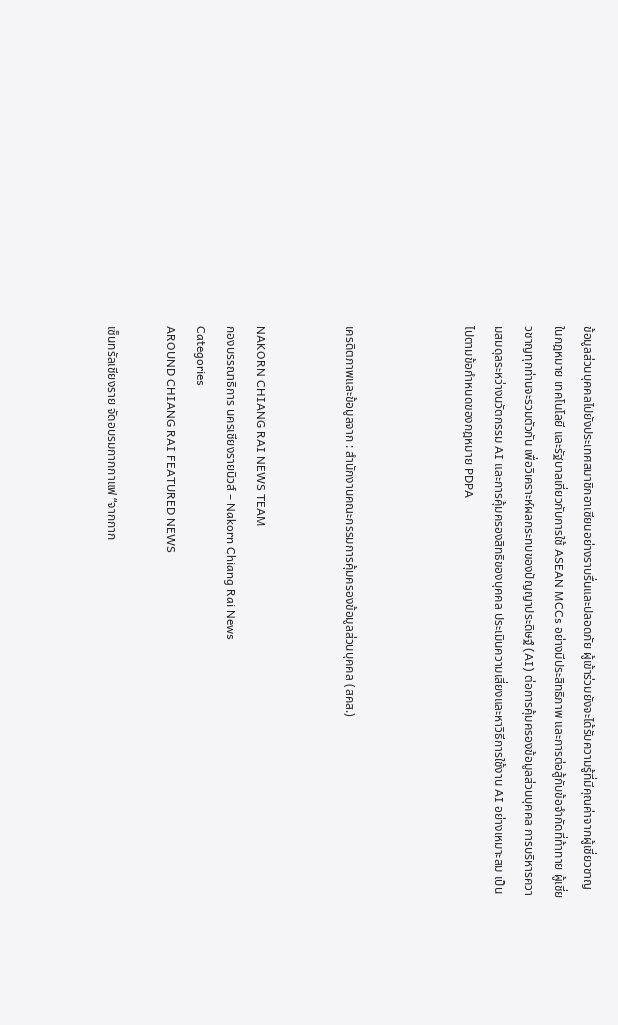ข้อมูลส่วนบุคคลไปยังประเทศสมาชิกอาเซียนอย่างราบรื่นและปลอดภัย ผู้เข้าร่วมยังจะได้รับความรู้ที่มีคุณค่าจากผู้เชี่ยวชาญในกฎหมาย เทคโนโลยี และรัฐบาลเกี่ยวกับการใช้ ASEAN MCCs อย่างมีประสิทธิภาพ และการต่อสู้กับข้อจำกัดที่ท้าทาย ผู้เชี่ยวชาญทุกท่านจะรวมตัวกัน เพื่อวิเคราะห์ผลกระทบของปัญญาประดิษฐ์ (AI) ต่อการคุ้มครองข้อมูลส่วนบุคคล การบริหารความสมดุลระหว่างนวัตกรรม AI และการคุ้มครองสิทธิของบุคคล ประเมินความเสี่ยงและหาวิธีการใช้งาน AI อย่างเหมาะสม เป็นไปตามข้อกำหนดของกฎหมาย PDPA



เครดิตภาพและข้อมูลจาก : สำนักงานคณะกรรมการคุ้มครองข้อมูลส่วนบุคคล (สคส.)


NAKORN CHIANG RAI NEWS TEAM
กองบรรณาธิการ นครเชียงรายนิวส์ – Nakorn Chiang Rai News
Categories
AROUND CHIANG RAI FEATURED NEWS

เซ็นทรัลเชียงราย จัดอบรมกากกาแฟ “จากกาก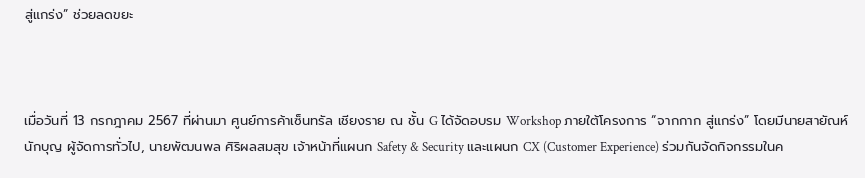สู่แกร่ง” ช่วยลดขยะ



เมื่อวันที่ 13 กรกฎาคม 2567 ที่ผ่านมา ศูนย์การค้าเซ็นทรัล เชียงราย ณ ชั้น G ได้จัดอบรม Workshop ภายใต้โครงการ “จากกาก สู่แกร่ง” โดยมีนายสายัณห์ นักบุญ ผู้จัดการทั่วไป, นายพัฒนพล ศิริผลสมสุข เจ้าหน้าที่แผนก Safety & Security และแผนก CX (Customer Experience) ร่วมกันจัดกิจกรรมในค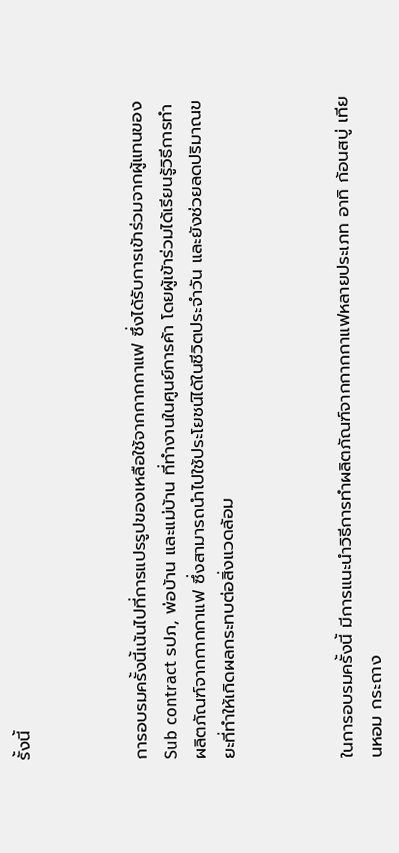รั้งนี้



การอบรมครั้งนี้เน้นไปที่การแปรรูปของเหลือใช้จากกากกาแฟ ซึ่งได้รับการเข้าร่วมจากผู้แทนของ Sub contract รปภ, พ่อบ้าน และแม่บ้าน ที่ทำงานในศูนย์การค้า โดยผู้เข้าร่วมได้เรียนรู้วิธีการทำผลิตภัณฑ์จากกากกาแฟ ซึ่งสามารถนำไปใช้ประโยชน์ได้ในชีวิตประจำวัน และยังช่วยลดปริมาณขยะที่ทำให้เกิดผลกระทบต่อสิ่งแวดล้อม



ในการอบรมครั้งนี้ มีการแนะนำวิธีการทำผลิตภัณฑ์จากกากกาแฟหลายประเภท อาทิ ก้อนสบู่ เทียนหอม กระถาง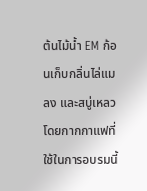ต้นไม้น้ำ EM ก้อนเก็บกลิ่นไล่แมลง และสบู่เหลว โดยกากกาแฟที่ใช้ในการอบรมนี้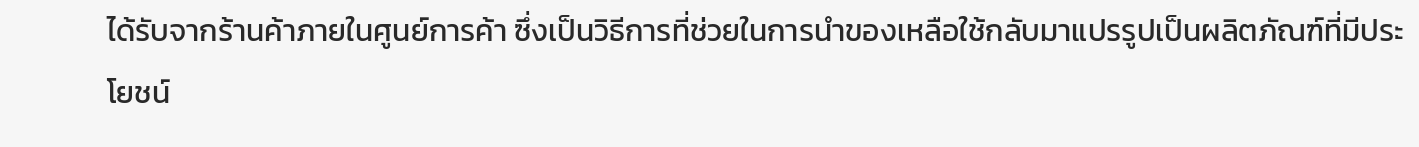ได้รับจากร้านค้าภายในศูนย์การค้า ซึ่งเป็นวิธีการที่ช่วยในการนำของเหลือใช้กลับมาแปรรูปเป็นผลิตภัณฑ์ที่มีประโยชน์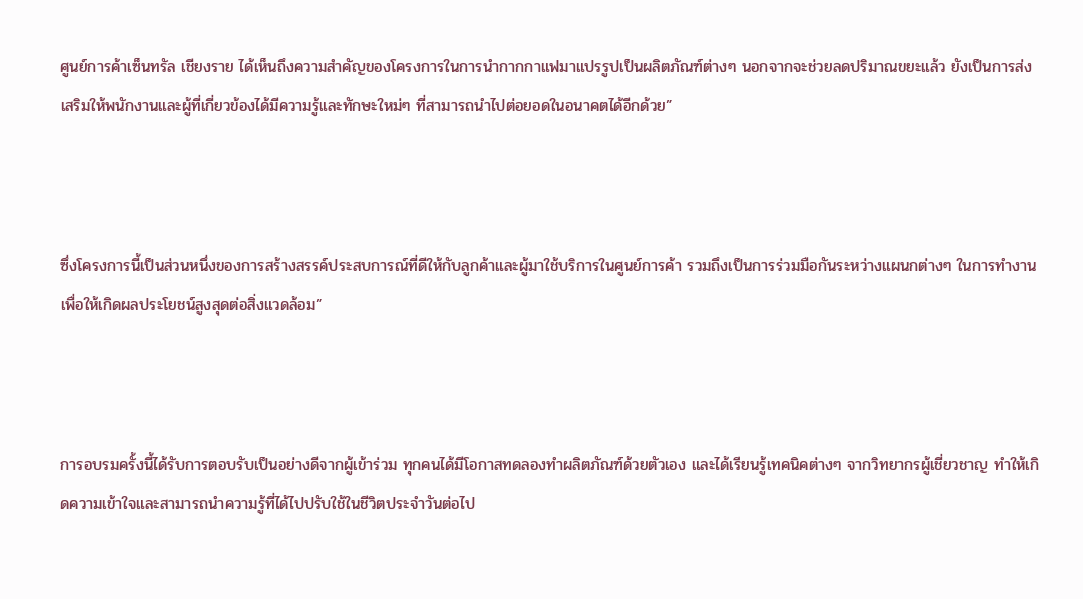ศูนย์การค้าเซ็นทรัล เชียงราย ได้เห็นถึงความสำคัญของโครงการในการนำกากกาแฟมาแปรรูปเป็นผลิตภัณฑ์ต่างๆ นอกจากจะช่วยลดปริมาณขยะแล้ว ยังเป็นการส่งเสริมให้พนักงานและผู้ที่เกี่ยวข้องได้มีความรู้และทักษะใหม่ๆ ที่สามารถนำไปต่อยอดในอนาคตได้อีกด้วย”



ซึ่งโครงการนี้เป็นส่วนหนึ่งของการสร้างสรรค์ประสบการณ์ที่ดีให้กับลูกค้าและผู้มาใช้บริการในศูนย์การค้า รวมถึงเป็นการร่วมมือกันระหว่างแผนกต่างๆ ในการทำงานเพื่อให้เกิดผลประโยชน์สูงสุดต่อสิ่งแวดล้อม”



การอบรมครั้งนี้ได้รับการตอบรับเป็นอย่างดีจากผู้เข้าร่วม ทุกคนได้มีโอกาสทดลองทำผลิตภัณฑ์ด้วยตัวเอง และได้เรียนรู้เทคนิคต่างๆ จากวิทยากรผู้เชี่ยวชาญ ทำให้เกิดความเข้าใจและสามารถนำความรู้ที่ได้ไปปรับใช้ในชีวิตประจำวันต่อไป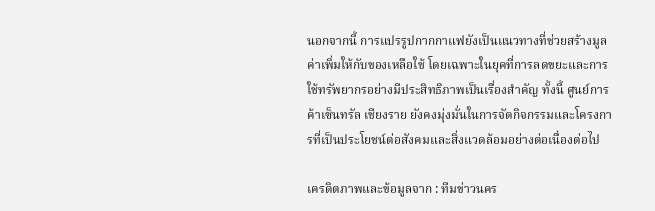นอกจากนี้ การแปรรูปกากกาแฟยังเป็นแนวทางที่ช่วยสร้างมูลค่าเพิ่มให้กับของเหลือใช้ โดยเฉพาะในยุคที่การลดขยะและการใช้ทรัพยากรอย่างมีประสิทธิภาพเป็นเรื่องสำคัญ ทั้งนี้ ศูนย์การค้าเซ็นทรัล เชียงราย ยังคงมุ่งมั่นในการจัดกิจกรรมและโครงการที่เป็นประโยชน์ต่อสังคมและสิ่งแวดล้อมอย่างต่อเนื่องต่อไป

เครดิตภาพและข้อมูลจาก : ทีมข่าวนคร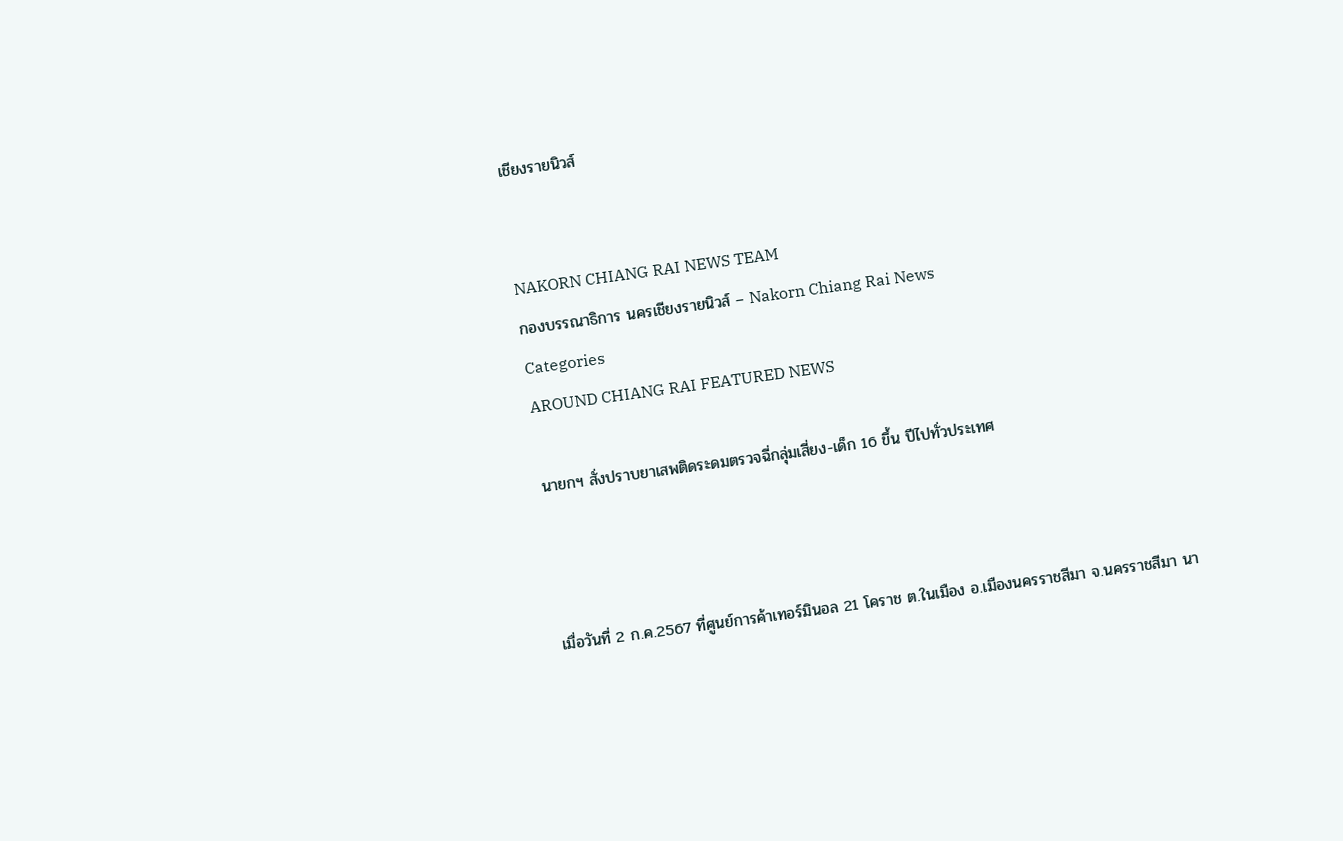เชียงรายนิวส์


NAKORN CHIANG RAI NEWS TEAM
กองบรรณาธิการ นครเชียงรายนิวส์ – Nakorn Chiang Rai News
Categories
AROUND CHIANG RAI FEATURED NEWS

นายกฯ สั่งปราบยาเสพติดระดมตรวจฉี่กลุ่มเสี่ยง-เด็ก 16 ขึ้น ปีไปทั่วประเทศ



เมื่อวันที่ 2 ก.ค.2567 ที่ศูนย์การค้าเทอร์มินอล 21 โคราช ต.ในเมือง อ.เมืองนครราชสีมา จ.นครราชสีมา นา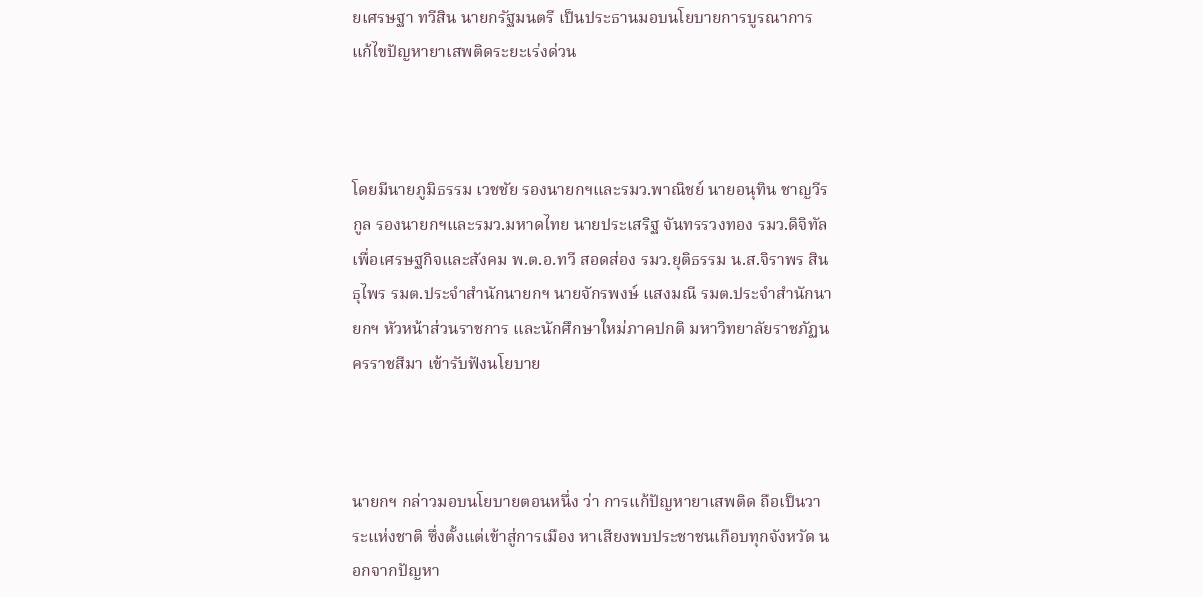ยเศรษฐา ทวีสิน นายกรัฐมนตรี เป็นประธานมอบนโยบายการบูรณาการแก้ไขปัญหายาเสพติดระยะเร่งด่วน



โดยมีนายภูมิธรรม เวชชัย รองนายกฯและรมว.พาณิชย์ นายอนุทิน ชาญวีรกูล รองนายกฯและรมว.มหาดไทย นายประเสริฐ จันทรรวงทอง รมว.ดิจิทัลเพื่อเศรษฐกิจและสังคม พ.ต.อ.ทวี สอดส่อง รมว.ยุติธรรม น.ส.จิราพร สินธุไพร รมต.ประจำสำนักนายกฯ นายจักรพงษ์ แสงมณี รมต.ประจำสำนักนายกฯ หัวหน้าส่วนราชการ และนักศึกษาใหม่ภาคปกติ มหาวิทยาลัยราชภัฏนครราชสีมา เข้ารับฟังนโยบาย



นายกฯ กล่าวมอบนโยบายตอนหนึ่ง ว่า การแก้ปัญหายาเสพติด ถือเป็นวาระแห่งชาติ ซึ่งตั้งแต่เข้าสู่การเมือง หาเสียงพบประชาชนเกือบทุกจังหวัด นอกจากปัญหา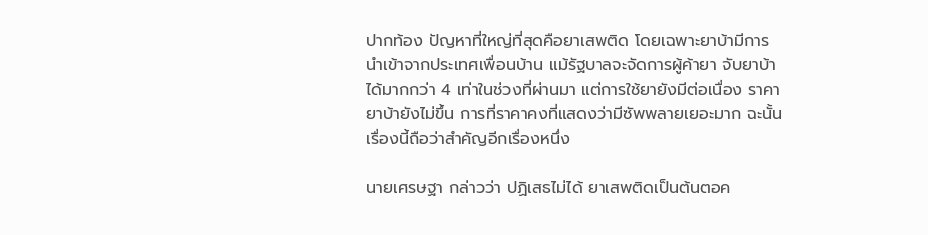ปากท้อง ปัญหาที่ใหญ่ที่สุดคือยาเสพติด โดยเฉพาะยาบ้ามีการนำเข้าจากประเทศเพื่อนบ้าน แม้รัฐบาลจะจัดการผู้ค้ายา จับยาบ้าได้มากกว่า 4 เท่าในช่วงที่ผ่านมา แต่การใช้ยายังมีต่อเนื่อง ราคายาบ้ายังไม่ขึ้น การที่ราคาคงที่แสดงว่ามีซัพพลายเยอะมาก ฉะนั้น เรื่องนี้ถือว่าสำคัญอีกเรื่องหนึ่ง

นายเศรษฐา กล่าวว่า ปฏิเสธไม่ได้ ยาเสพติดเป็นต้นตอค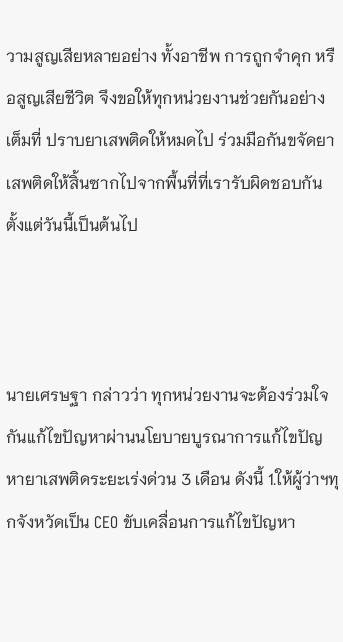วามสูญเสียหลายอย่าง ทั้งอาชีพ การถูกจำคุก หรือสูญเสียชีวิต จึงขอให้ทุกหน่วยงานช่วยกันอย่างเต็มที่ ปราบยาเสพติดให้หมดไป ร่วมมือกันขจัดยาเสพติดให้สิ้นซากไปจากพื้นที่ที่เรารับผิดชอบกันตั้งแต่วันนี้เป็นต้นไป



นายเศรษฐา กล่าวว่า ทุกหน่วยงานจะต้องร่วมใจกันแก้ไขปัญหาผ่านนโยบายบูรณาการแก้ไขปัญหายาเสพติดระยะเร่งด่วน 3 เดือน ดังนี้ 1.ให้ผู้ว่าฯทุกจังหวัดเป็น CEO ขับเคลื่อนการแก้ไขปัญหา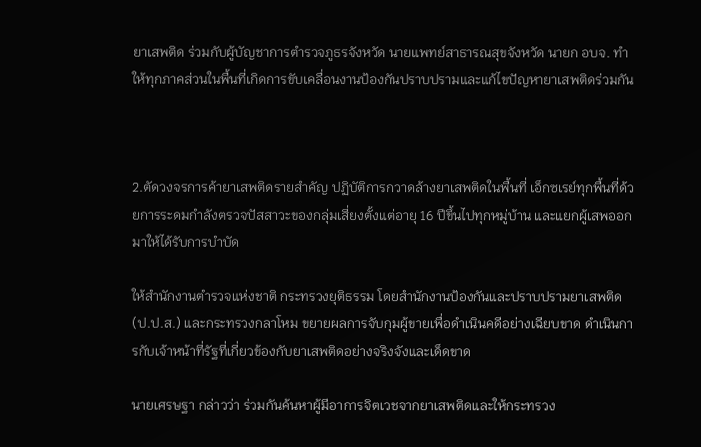ยาเสพติด ร่วมกับผู้บัญชาการตำรวจภูธรจังหวัด นายแพทย์สาธารณสุขจังหวัด นายก อบจ. ทำให้ทุกภาคส่วนในพื้นที่เกิดการขับเคลื่อนงานป้องกันปราบปรามและแก้ไขปัญหายาเสพติดร่วมกัน



2.ตัดวงจรการค้ายาเสพติดรายสำคัญ ปฏิบัติการกวาดล้างยาเสพติดในพื้นที่ เอ็กซเรย์ทุกพื้นที่ด้วยการระดมกำลังตรวจปัสสาวะของกลุ่มเสี่ยงตั้งแต่อายุ 16 ปีขึ้นไปทุกหมู่บ้าน และแยกผู้เสพออกมาให้ได้รับการบำบัด

ให้สำนักงานตำรวจแห่งชาติ กระทรวงยุติธรรม โดยสำนักงานป้องกันและปราบปรามยาเสพติด (ป.ป.ส.) และกระทรวงกลาโหม ขยายผลการจับกุมผู้ขายเพื่อดำเนินคดีอย่างเฉียบขาด ดำเนินการกับเจ้าหน้าที่รัฐที่เกี่ยวข้องกับยาเสพติดอย่างจริงจังและเด็ดขาด

นายเศรษฐา กล่าวว่า ร่วมกันค้นหาผู้มีอาการจิตเวชจากยาเสพติดและให้กระทรวง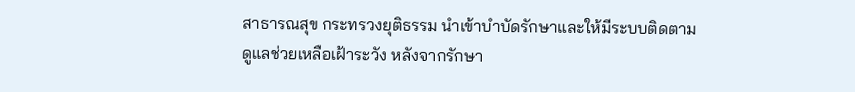สาธารณสุข กระทรวงยุติธรรม นำเข้าบำบัดรักษาและให้มีระบบติดตามดูแลช่วยเหลือเฝ้าระวัง หลังจากรักษา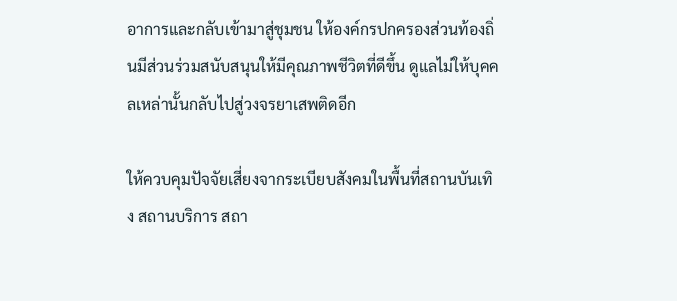อาการและกลับเข้ามาสู่ชุมชน ให้องค์กรปกครองส่วนท้องถิ่นมีส่วนร่วมสนับสนุนให้มีคุณภาพชีวิตที่ดีขึ้น ดูแลไม่ให้บุคคลเหล่านั้นกลับไปสู่วงจรยาเสพติดอีก

ให้ควบคุมปัจจัยเสี่ยงจากระเบียบสังคมในพื้นที่สถานบันเทิง สถานบริการ สถา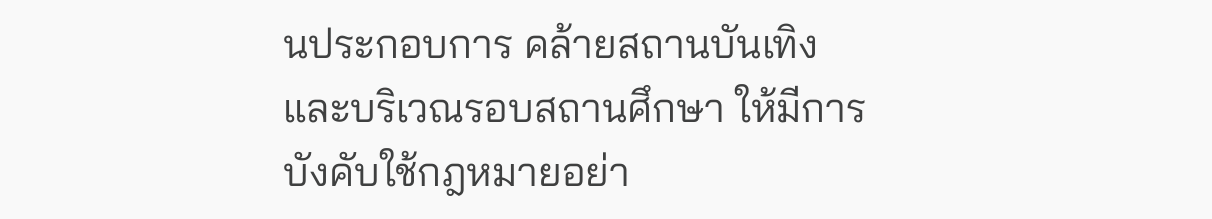นประกอบการ คล้ายสถานบันเทิง และบริเวณรอบสถานศึกษา ให้มีการบังคับใช้กฎหมายอย่า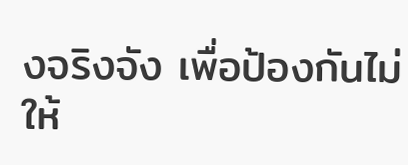งจริงจัง เพื่อป้องกันไม่ให้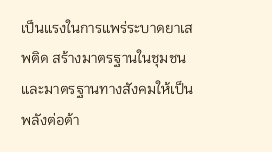เป็นแรงในการแพร่ระบาดยาเสพติด สร้างมาตรฐานในชุมชนและมาตรฐานทางสังคมให้เป็นพลังต่อต้า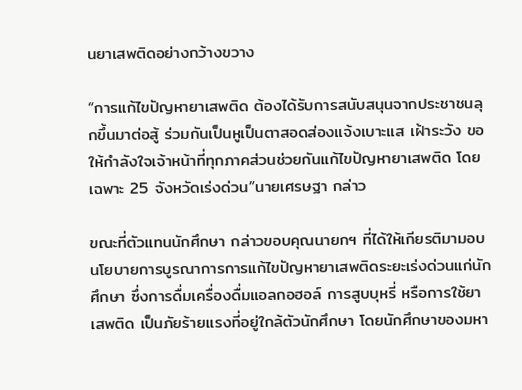นยาเสพติดอย่างกว้างขวาง

“การแก้ไขปัญหายาเสพติด ต้องได้รับการสนับสนุนจากประชาชนลุกขึ้นมาต่อสู้ ร่วมกันเป็นหูเป็นตาสอดส่องแจ้งเบาะแส เฝ้าระวัง ขอให้กำลังใจเจ้าหน้าที่ทุกภาคส่วนช่วยกันแก้ไขปัญหายาเสพติด โดยเฉพาะ 25 จังหวัดเร่งด่วน”นายเศรษฐา กล่าว

ขณะที่ตัวแทนนักศึกษา กล่าวขอบคุณนายกฯ ที่ได้ให้เกียรติมามอบนโยบายการบูรณาการการแก้ไขปัญหายาเสพติดระยะเร่งด่วนแก่นักศึกษา ซึ่งการดื่มเครื่องดื่มแอลกอฮอล์ การสูบบุหรี่ หรือการใช้ยาเสพติด เป็นภัยร้ายแรงที่อยู่ใกล้ตัวนักศึกษา โดยนักศึกษาของมหา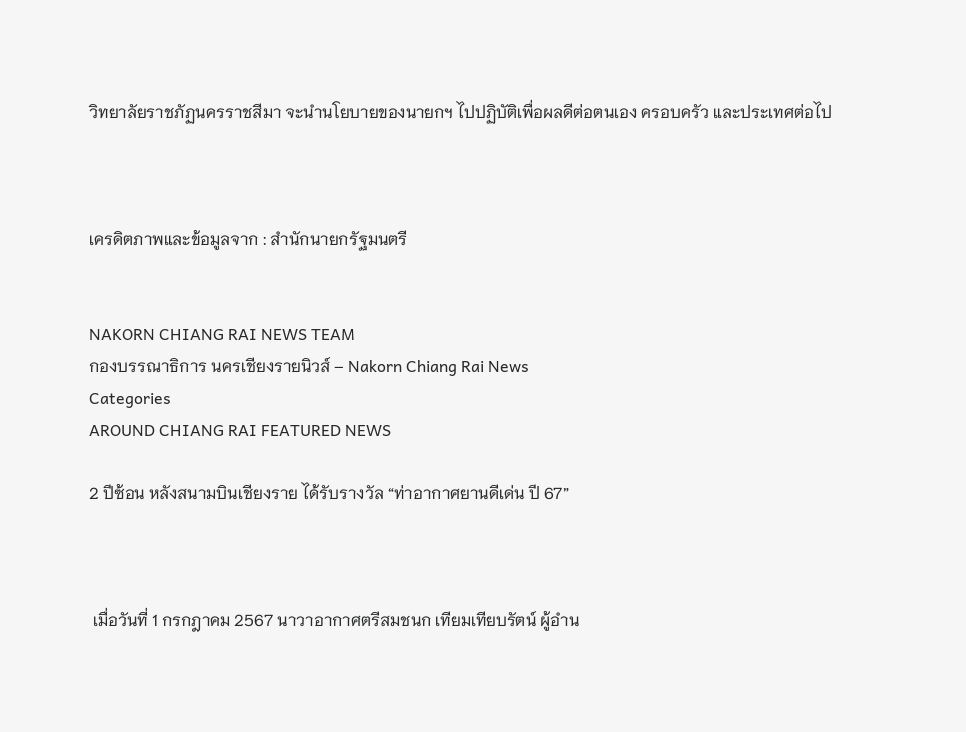วิทยาลัยราชภัฏนครราชสีมา จะนำนโยบายของนายกฯ ไปปฏิบัติเพื่อผลดีต่อตนเอง ครอบครัว และประเทศต่อไป



เครดิตภาพและข้อมูลจาก : สำนักนายกรัฐมนตรี


NAKORN CHIANG RAI NEWS TEAM
กองบรรณาธิการ นครเชียงรายนิวส์ – Nakorn Chiang Rai News
Categories
AROUND CHIANG RAI FEATURED NEWS

2 ปีซ้อน หลังสนามบินเชียงราย ได้รับรางวัล “ท่าอากาศยานดีเด่น ปี 67”



 เมื่อวันที่ 1 กรกฎาคม 2567 นาวาอากาศตรีสมชนก เทียมเทียบรัตน์ ผู้อำน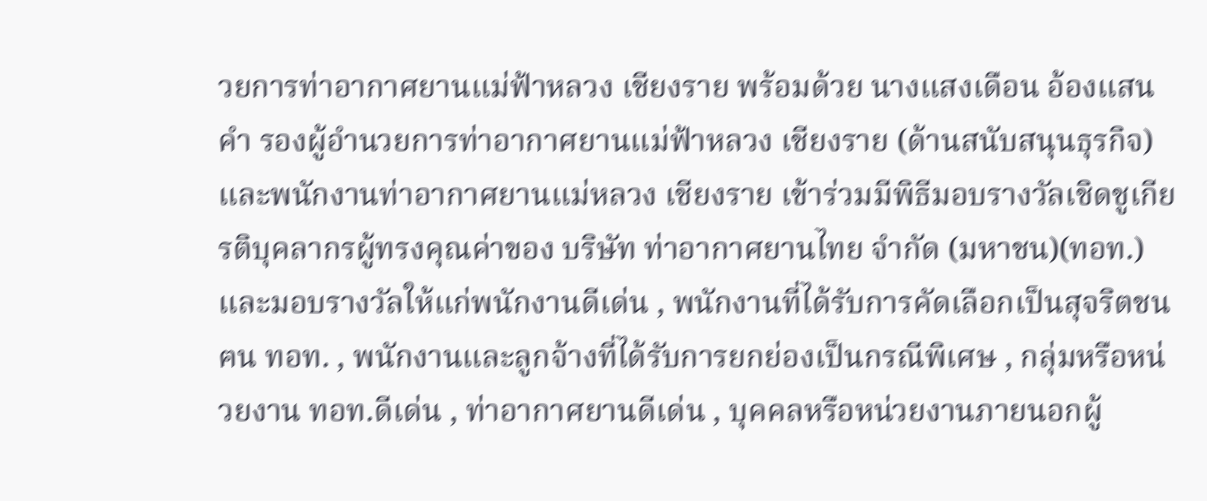วยการท่าอากาศยานแม่ฟ้าหลวง เชียงราย พร้อมด้วย นางแสงเดือน อ้องแสนคำ รองผู้อำนวยการท่าอากาศยานแม่ฟ้าหลวง เชียงราย (ด้านสนับสนุนธุรกิจ) และพนักงานท่าอากาศยานแม่หลวง เชียงราย เข้าร่วมมีพิธีมอบรางวัลเชิดชูเกียรติบุคลากรผู้ทรงคุณค่าของ บริษัท ท่าอากาศยานไทย จำกัด (มหาชน)(ทอท.) และมอบรางวัลให้แก่พนักงานดีเด่น , พนักงานที่ได้รับการคัดเลือกเป็นสุจริตชน ฅน ทอท. , พนักงานและลูกจ้างที่ได้รับการยกย่องเป็นกรณีพิเศษ , กลุ่มหรือหน่วยงาน ทอท.ดีเด่น , ท่าอากาศยานดีเด่น , บุคคลหรือหน่วยงานภายนอกผู้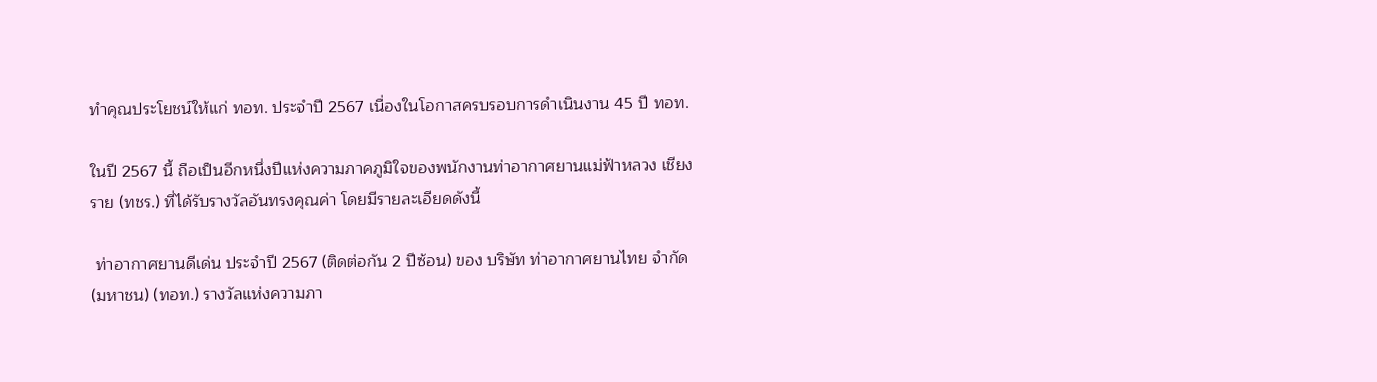ทำคุณประโยชน์ให้แก่ ทอท. ประจำปี 2567 เนื่องในโอกาสครบรอบการดำเนินงาน 45 ปี ทอท.

ในปี 2567 นี้ ถือเป็นอีกหนึ่งปีแห่งความภาคภูมิใจของพนักงานท่าอากาศยานแม่ฟ้าหลวง เชียงราย (ทชร.) ที่ได้รับรางวัลอันทรงคุณค่า โดยมีรายละเอียดดังนี้

 ท่าอากาศยานดีเด่น ประจำปี 2567 (ติดต่อกัน 2 ปีซ้อน) ของ บริษัท ท่าอากาศยานไทย จำกัด (มหาชน) (ทอท.) รางวัลแห่งความภา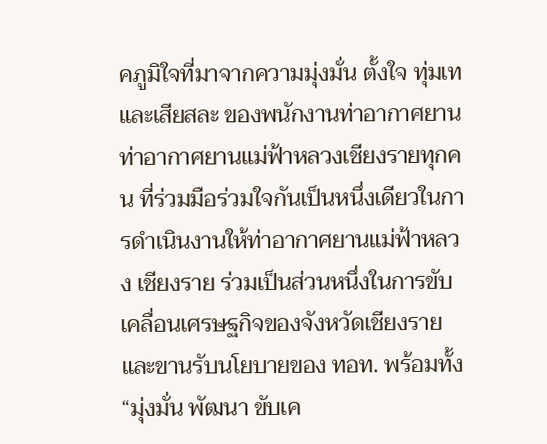คภูมิใจที่มาจากความมุ่งมั่น ตั้งใจ ทุ่มเท และเสียสละ ของพนักงานท่าอากาศยานท่าอากาศยานแม่ฟ้าหลวงเชียงรายทุกคน ที่ร่วมมือร่วมใจกันเป็นหนึ่งเดียวในการดำเนินงานให้ท่าอากาศยานแม่ฟ้าหลวง เชียงราย ร่วมเป็นส่วนหนึ่งในการขับเคลื่อนเศรษฐกิจของจังหวัดเชียงราย และขานรับนโยบายของ ทอท. พร้อมทั้ง “มุ่งมั่น พัฒนา ขับเค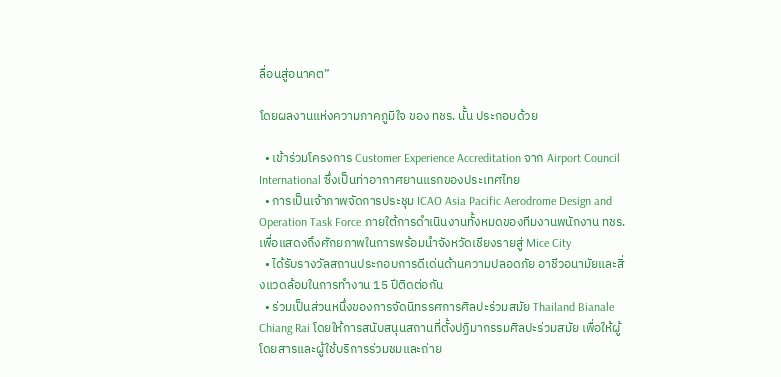ลื่อนสู่อนาคต”

โดยผลงานแห่งความภาคภูมิใจ ของ ทชร. นั้น ประกอบด้วย

  • เข้าร่วมโครงการ Customer Experience Accreditation จาก Airport Council International ซึ่งเป็นท่าอากาศยานแรกของประเทศไทย
  • การเป็นเจ้าภาพจัดการประชุม ICAO Asia Pacific Aerodrome Design and Operation Task Force ภายใต้การดำเนินงานทั้งหมดของทีมงานพนักงาน ทชร. เพื่อแสดงถึงศักยภาพในการพร้อมนำจังหวัดเชียงรายสู่ Mice City
  • ได้รับรางวัลสถานประกอบการดีเด่นด้านความปลอดภัย อาชีวอนามัยและสิ่งแวดล้อมในการทำงาน 15 ปีติดต่อกัน
  • ร่วมเป็นส่วนหนึ่งของการจัดนิทรรศการศิลปะร่วมสมัย Thailand Bianale Chiang Rai โดยให้การสนับสนุนสถานที่ตั้งปฏิมากรรมศิลปะร่วมสมัย เพื่อให้ผู้โดยสารและผู้ใช้บริการร่วมชมและถ่าย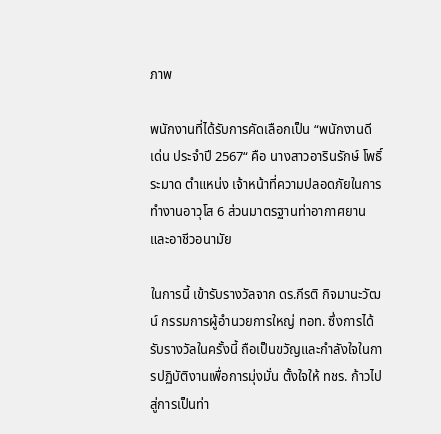ภาพ

พนักงานที่ได้รับการคัดเลือกเป็น “พนักงานดีเด่น ประจำปี 2567“ คือ นางสาวอารินรักษ์ โพธิ์ระมาด ตำแหน่ง เจ้าหน้าที่ความปลอดภัยในการทำงานอาวุโส 6 ส่วนมาตรฐานท่าอากาศยานและอาชีวอนามัย

ในการนี้ เข้ารับรางวัลจาก ดร.กีรติ กิจมานะวัฒน์ กรรมการผู้อำนวยการใหญ่ ทอท. ซึ่งการได้รับรางวัลในครั้งนี้ ถือเป็นขวัญและกำลังใจในการปฏิบัติงานเพื่อการมุ่งมั่น ตั้งใจให้ ทชร. ก้าวไปสู่การเป็นท่า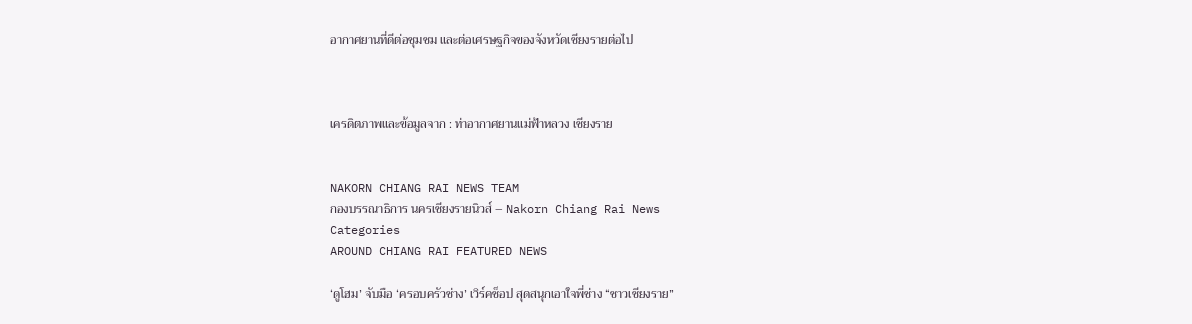อากาศยานที่ดีต่อชุมชม และต่อเศรษฐกิจของจังหวัดเชียงรายต่อไป



เครดิตภาพและข้อมูลจาก : ท่าอากาศยานแม่ฟ้าหลวง เชียงราย


NAKORN CHIANG RAI NEWS TEAM
กองบรรณาธิการ นครเชียงรายนิวส์ – Nakorn Chiang Rai News
Categories
AROUND CHIANG RAI FEATURED NEWS

‘ดูโฮม’ จับมือ ‘ครอบครัวช่าง’ เวิร์คช็อป สุดสนุกเอาใจพี่ช่าง “ชาวเชียงราย”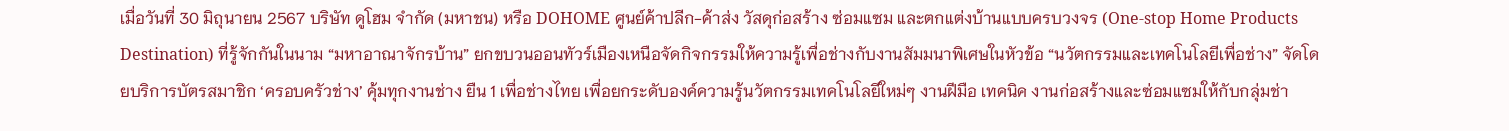เมื่อวันที่ 30 มิถุนายน 2567 บริษัท ดูโฮม จำกัด (มหาชน) หรือ DOHOME ศูนย์ค้าปลีก-ค้าส่ง วัสดุก่อสร้าง ซ่อมแซม และตกแต่งบ้านแบบครบวงจร (One-stop Home Products Destination) ที่รู้จักกันในนาม “มหาอาณาจักรบ้าน” ยกขบวนออนทัวร์เมืองเหนือจัดกิจกรรมให้ความรู้เพื่อช่างกับงานสัมมนาพิเศษในหัวข้อ “นวัตกรรมและเทคโนโลยีเพื่อช่าง” จัดโดยบริการบัตรสมาชิก ‘ครอบครัวช่าง’ คุ้มทุกงานช่าง ยืน 1 เพื่อช่างไทย เพื่อยกระดับองค์ความรู้นวัตกรรมเทคโนโลยีใหม่ๆ งานฝีมือ เทคนิค งานก่อสร้างและซ่อมแซมให้กับกลุ่มช่า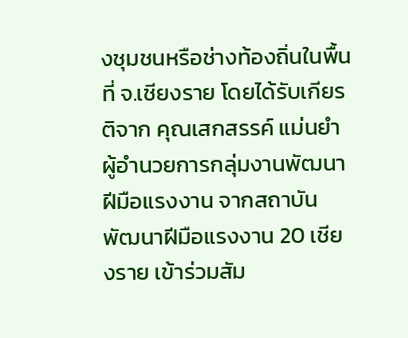งชุมชนหรือช่างท้องถิ่นในพื้นที่ จ.เชียงราย โดยได้รับเกียรติจาก คุณเสกสรรค์ แม่นยำ ผู้อำนวยการกลุ่มงานพัฒนาฝีมือแรงงาน จากสถาบันพัฒนาฝีมือแรงงาน 20 เชียงราย เข้าร่วมสัม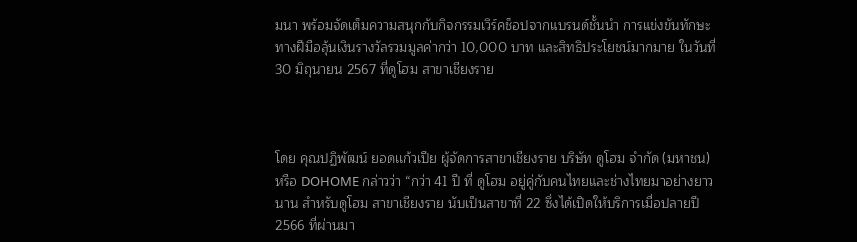มนา พร้อมจัดเต็มความสนุกกับกิจกรรมเวิร์คช็อปจากแบรนด์ชั้นนำ การแข่งขันทักษะทางฝีมือลุ้นเงินรางวัลรวมมูลค่ากว่า 10,000 บาท และสิทธิประโยชน์มากมาย ในวันที่ 30 มิถุนายน 2567 ที่ดูโฮม สาขาเชียงราย



โดย คุณปฏิพัฒน์ ยอดเเก้วเปีย ผู้จัดการสาขาเชียงราย บริษัท ดูโฮม จำกัด (มหาชน) หรือ DOHOME กล่าวว่า “กว่า 41 ปี ที่ ดูโฮม อยู่คู่กับคนไทยและช่างไทยมาอย่างยาวนาน สำหรับดูโฮม สาขาเชียงราย นับเป็นสาขาที่ 22 ซึ่งได้เปิดให้บริการเมื่อปลายปี 2566 ที่ผ่านมา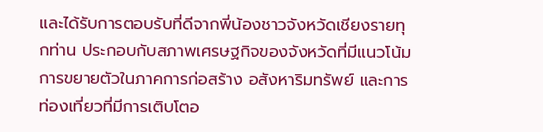และได้รับการตอบรับที่ดีจากพี่น้องชาวจังหวัดเชียงรายทุกท่าน ประกอบกับสภาพเศรษฐกิจของจังหวัดที่มีแนวโน้มการขยายตัวในภาคการก่อสร้าง อสังหาริมทรัพย์ และการท่องเที่ยวที่มีการเติบโตอ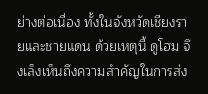ย่างต่อเนื่อง ทั้งในจังหวัดเชียงรายและชายแดน ด้วยเหตุนี้ ดูโฮม จึงเล็งเห็นถึงความสำคัญในการส่ง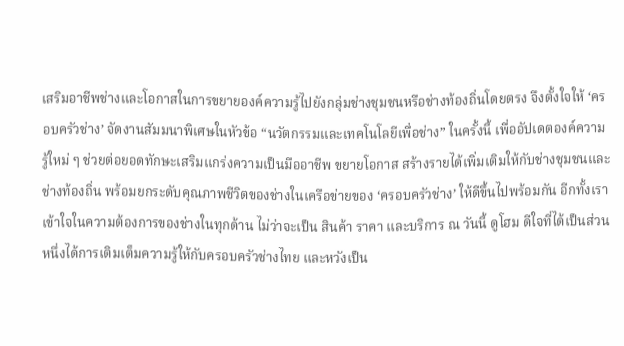เสริมอาชีพช่างและโอกาสในการขยายองค์ความรู้ไปยังกลุ่มช่างชุมชนหรือช่างท้องถิ่นโดยตรง จึงตั้งใจให้ ‘ครอบครัวช่าง’ จัดงานสัมมนาพิเศษในหัวข้อ “นวัตกรรมและเทคโนโลยีเพื่อช่าง” ในครั้งนี้ เพื่ออัปเดตองค์ความรู้ใหม่ ๆ ช่วยต่อยอดทักษะเสริมแกร่งความเป็นมืออาชีพ ขยายโอกาส สร้างรายได้เพิ่มเติมให้กับช่างชุมชนและช่างท้องถิ่น พร้อมยกระดับคุณภาพชีวิตของช่างในเครือข่ายของ ‘ครอบครัวช่าง’ ให้ดีขึ้นไปพร้อมกัน อีกทั้งเราเข้าใจในความต้องการของช่างในทุกด้าน ไม่ว่าจะเป็น สินค้า ราคา และบริการ ณ วันนี้ ดูโฮม ดีใจที่ได้เป็นส่วนหนึ่งได้การเติมเต็มความรู้ให้กับครอบครัวช่างไทย และหวังเป็น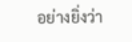อย่างยิ่งว่า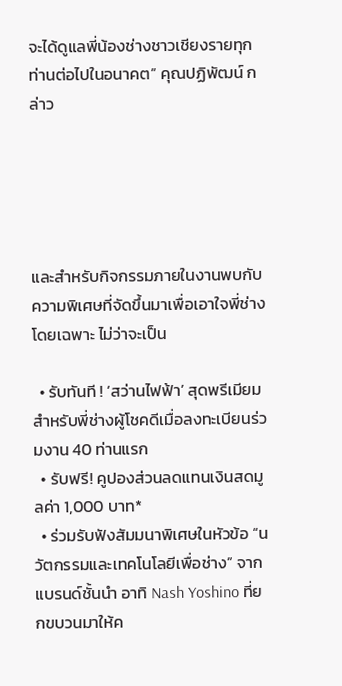จะได้ดูแลพี่น้องช่างชาวเชียงรายทุกท่านต่อไปในอนาคต” คุณปฏิพัฒน์ กล่าว





และสำหรับกิจกรรมภายในงานพบกับความพิเศษที่จัดขึ้นมาเพื่อเอาใจพี่ช่างโดยเฉพาะ ไม่ว่าจะเป็น

  • รับทันที ! ‘สว่านไฟฟ้า’ สุดพรีเมียม สำหรับพี่ช่างผู้โชคดีเมื่อลงทะเบียนร่วมงาน 40 ท่านแรก
  • รับฟรี! คูปองส่วนลดแทนเงินสดมูลค่า 1,000 บาท*
  • ร่วมรับฟังสัมมนาพิเศษในหัวข้อ “นวัตกรรมและเทคโนโลยีเพื่อช่าง” จากแบรนด์ชั้นนำ อาทิ Nash Yoshino ที่ยกขบวนมาให้ค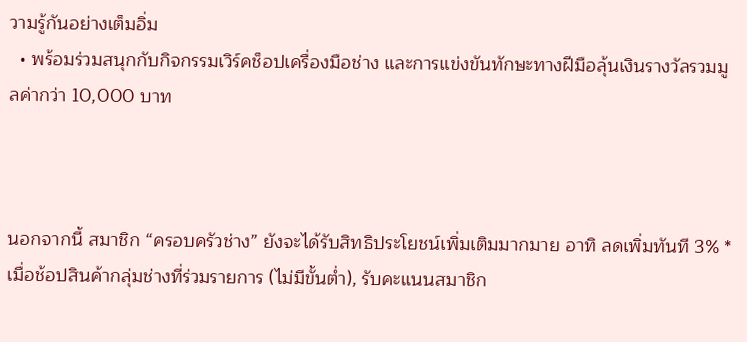วามรู้กันอย่างเต็มอิ่ม
  • พร้อมร่วมสนุกกับกิจกรรมเวิร์คช็อปเครื่องมือช่าง และการแข่งขันทักษะทางฝีมือลุ้นเงินรางวัลรวมมูลค่ากว่า 10,000 บาท



นอกจากนี้ สมาชิก “ครอบครัวช่าง” ยังจะได้รับสิทธิประโยชน์เพิ่มเติมมากมาย อาทิ ลดเพิ่มทันที 3% *เมื่อช้อปสินค้ากลุ่มช่างที่ร่วมรายการ (ไม่มีขั้นต่ำ), รับคะแนนสมาชิก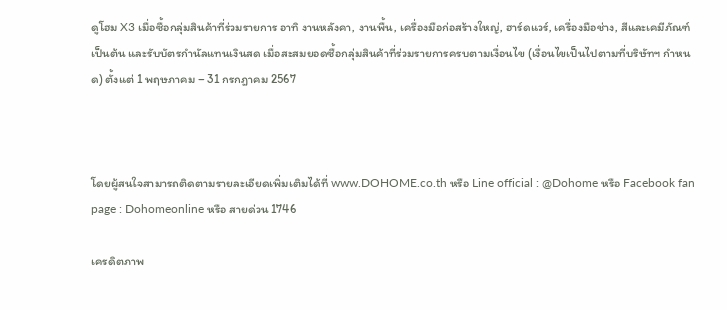ดูโฮม X3 เมื่อซื้อกลุ่มสินค้าที่ร่วมรายการ อาทิ งานหลังคา, งานพื้น, เครื่องมือก่อสร้างใหญ่, ฮาร์ดแวร์, เครื่องมือช่าง, สีและเคมีภัณฑ์ เป็นต้น และรับบัตรกำนัลแทนเงินสด เมื่อสะสมยอดซื้อกลุ่มสินค้าที่ร่วมรายการครบตามเงื่อนไข (เงื่อนไขเป็นไปตามที่บริษัทฯ กำหนด) ตั้งแต่ 1 พฤษภาคม – 31 กรกฎาคม 2567



โดยผู้สนใจสามารถติดตามรายละเอียดเพิ่มเติมได้ที่ www.DOHOME.co.th หรือ Line official : @Dohome หรือ Facebook fan page : Dohomeonline หรือ สายด่วน 1746

เครดิตภาพ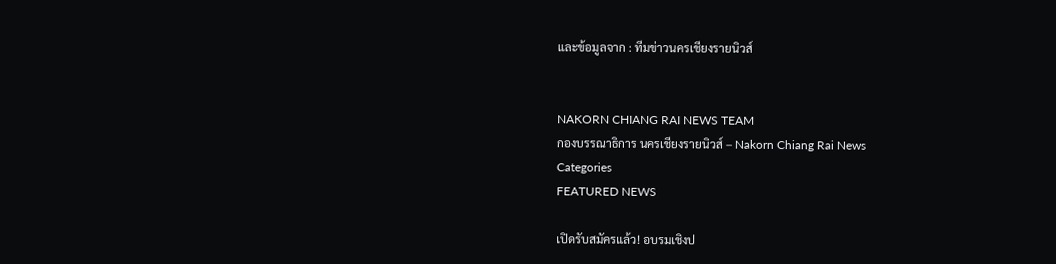และข้อมูลจาก : ทีมข่าวนครเชียงรายนิวส์


NAKORN CHIANG RAI NEWS TEAM
กองบรรณาธิการ นครเชียงรายนิวส์ – Nakorn Chiang Rai News
Categories
FEATURED NEWS

เปิดรับสมัครแล้ว! อบรมเชิงป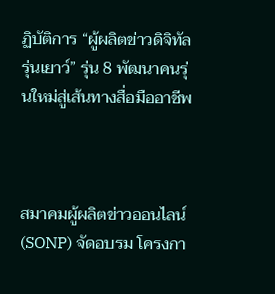ฏิบัติการ “ผู้ผลิตข่าวดิจิทัลรุ่นเยาว์” รุ่น 8 พัฒนาคนรุ่นใหม่สู่เส้นทางสื่อมืออาชีพ



สมาคมผู้ผลิตข่าวออนไลน์ (SONP) จัดอบรม โครงกา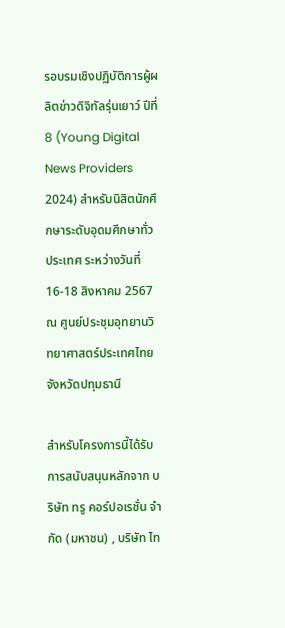รอบรมเชิงปฏิบัติการผู้ผลิตข่าวดิจิทัลรุ่นเยาว์ ปีที่ 8 (Young Digital News Providers 2024) สำหรับนิสิตนักศึกษาระดับอุดมศึกษาทั่วประเทศ ระหว่างวันที่ 16-18 สิงหาคม 2567 ณ ศูนย์ประชุมอุทยานวิทยาศาสตร์ประเทศไทย จังหวัดปทุมธานี

สำหรับโครงการนี้ได้รับการสนับสนุนหลักจาก บริษัท ทรู คอร์ปอเรชั่น จำกัด (มหาชน) , บริษัท ไท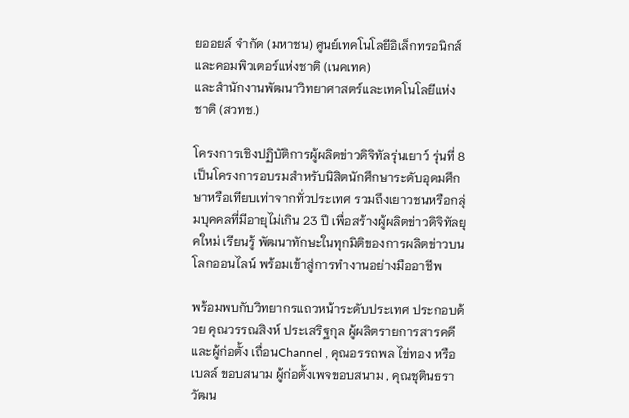ยออยล์ จำกัด (มหาชน) ศูนย์เทคโนโลยีอิเล็กทรอนิกส์และคอมพิวเตอร์แห่งชาติ (เนคเทค)
และสำนักงานพัฒนาวิทยาศาสตร์และเทคโนโลยีแห่งชาติ (สวทช.)

โครงการเชิงปฏิบัติการผู้ผลิตข่าวดิจิทัลรุ่นเยาว์ รุ่นที่ 8 เป็นโครงการอบรมสำหรับนิสิตนักศึกษาระดับอุดมศึกษาหรือเทียบเท่าจากทั่วประเทศ รวมถึงเยาวชนหรือกลุ่มบุคคลที่มีอายุไม่เกิน 23 ปี เพื่อสร้างผู้ผลิตข่าวดิจิทัลยุคใหม่ เรียนรู้ พัฒนาทักษะในทุกมิติของการผลิตข่าวบนโลกออนไลน์ พร้อมเข้าสู่การทำงานอย่างมืออาชีพ

พร้อมพบกับวิทยากรแถวหน้าระดับประเทศ ประกอบด้วย คุณวรรณสิงห์ ประเสริฐกุล ผู้ผลิตรายการสารคดีและผู้ก่อตั้ง เถื่อนChannel , คุณอรรถพล ไข่ทอง หรือ เบลล์ ขอบสนาม ผู้ก่อตั้งเพจขอบสนาม , คุณชุตินธรา วัฒน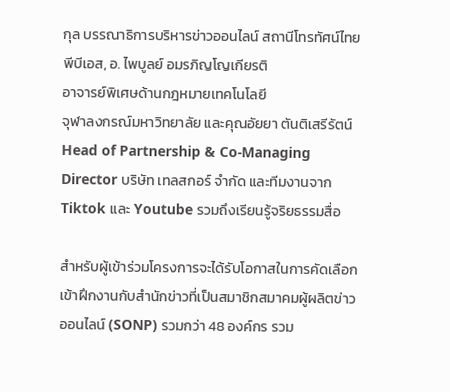กุล บรรณาธิการบริหารข่าวออนไลน์ สถานีโทรทัศน์ไทยพีบีเอส, อ. ไพบูลย์ อมรภิญโญเกียรติ
อาจารย์พิเศษด้านกฎหมายเทคโนโลยี
จุฬาลงกรณ์มหาวิทยาลัย และคุณอัยยา ตันติเสรีรัตน์ Head of Partnership & Co-Managing Director บริษัท เทลสกอร์ จำกัด และทีมงานจาก Tiktok และ Youtube รวมถึงเรียนรู้จริยธรรมสื่อ

สำหรับผู้เข้าร่วมโครงการจะได้รับโอกาสในการคัดเลือกเข้าฝึกงานกับสำนักข่าวที่เป็นสมาชิกสมาคมผู้ผลิตข่าวออนไลน์ (SONP) รวมกว่า 48 องค์กร รวม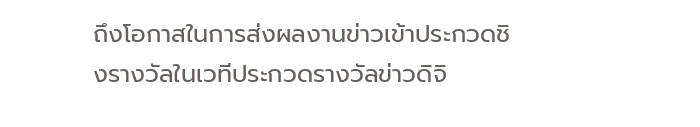ถึงโอกาสในการส่งผลงานข่าวเข้าประกวดชิงรางวัลในเวทีประกวดรางวัลข่าวดิจิ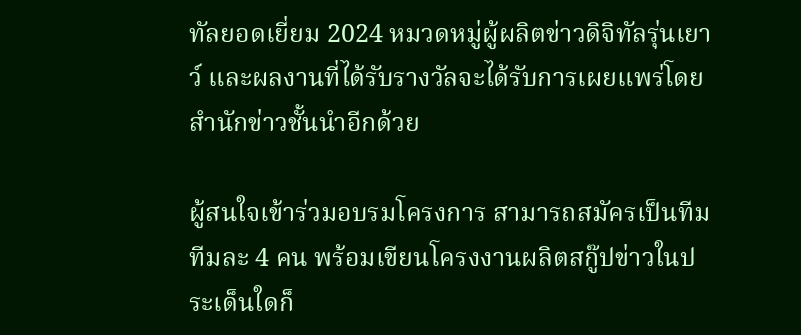ทัลยอดเยี่ยม 2024 หมวดหมู่ผู้ผลิตข่าวดิจิทัลรุ่นเยาว์ และผลงานที่ได้รับรางวัลจะได้รับการเผยแพร่โดยสำนักข่าวชั้นนำอีกด้วย

ผู้สนใจเข้าร่วมอบรมโครงการ สามารถสมัครเป็นทีม ทีมละ 4 คน พร้อมเขียนโครงงานผลิตสกู๊ปข่าวในประเด็นใดก็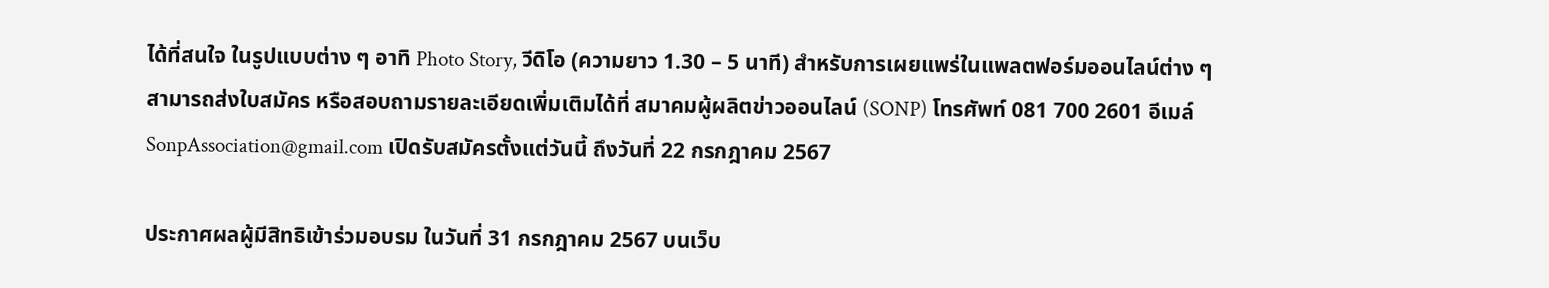ได้ที่สนใจ ในรูปแบบต่าง ๆ อาทิ Photo Story, วีดิโอ (ความยาว 1.30 – 5 นาที) สำหรับการเผยแพร่ในแพลตฟอร์มออนไลน์ต่าง ๆ สามารถส่งใบสมัคร หรือสอบถามรายละเอียดเพิ่มเติมได้ที่ สมาคมผู้ผลิตข่าวออนไลน์ (SONP) โทรศัพท์ 081 700 2601 อีเมล์ SonpAssociation@gmail.com เปิดรับสมัครตั้งแต่วันนี้ ถึงวันที่ 22 กรกฎาคม 2567

ประกาศผลผู้มีสิทธิเข้าร่วมอบรม ในวันที่ 31 กรกฎาคม 2567 บนเว็บ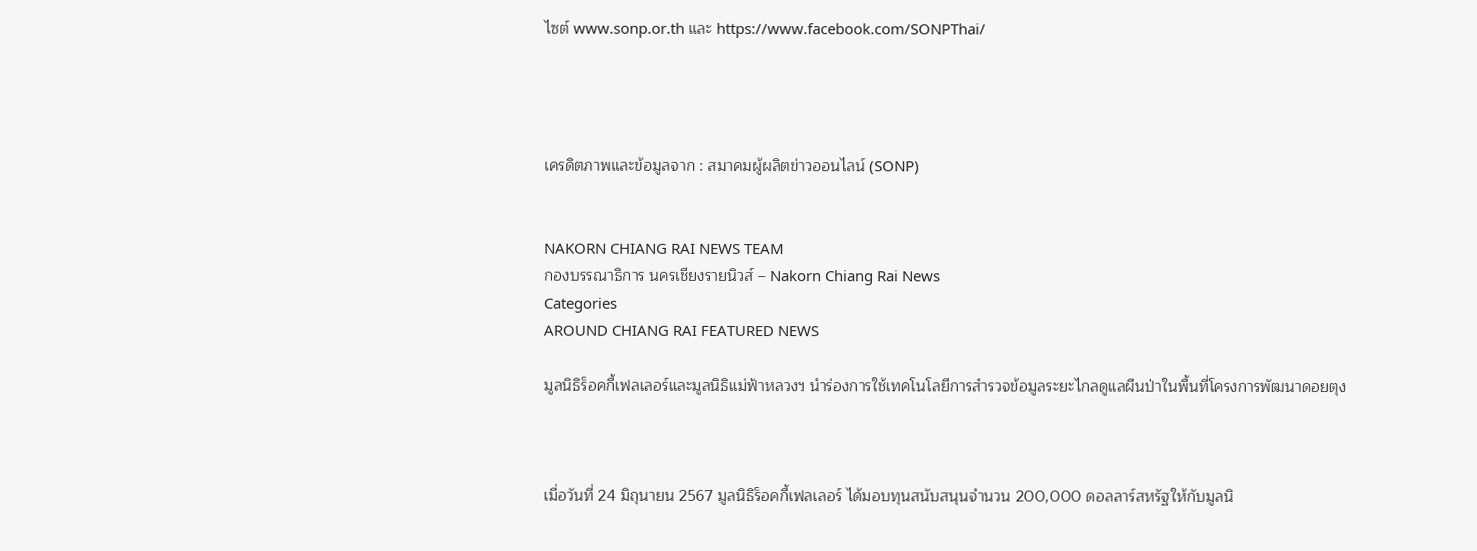ไซต์ www.sonp.or.th และ https://www.facebook.com/SONPThai/




เครดิตภาพและข้อมูลจาก : สมาคมผู้ผลิตข่าวออนไลน์ (SONP)


NAKORN CHIANG RAI NEWS TEAM
กองบรรณาธิการ นครเชียงรายนิวส์ – Nakorn Chiang Rai News
Categories
AROUND CHIANG RAI FEATURED NEWS

มูลนิธิร็อคกี้เฟลเลอร์และมูลนิธิแม่ฟ้าหลวงฯ นำร่องการใช้เทคโนโลยีการสำรวจข้อมูลระยะไกลดูแลผืนป่าในพื้นที่โครงการพัฒนาดอยตุง



เมื่อวันที่ 24 มิถุนายน 2567 มูลนิธิร็อคกี้เฟลเลอร์ ได้มอบทุนสนับสนุนจำนวน 200,000 ดอลลาร์สหรัฐให้กับมูลนิ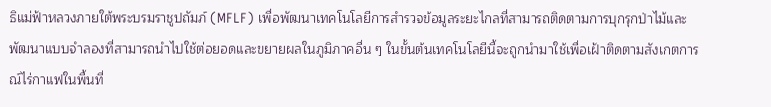ธิแม่ฟ้าหลวงภายใต้พระบรมราชูปถัมภ์ (MFLF) เพื่อพัฒนาเทคโนโลยีการสำรวจข้อมูลระยะไกลที่สามารถติดตามการบุกรุกป่าไม้และพัฒนาแบบจำลองที่สามารถนำไปใช้ต่อยอดและขยายผลในภูมิภาคอื่น ๆ ในขั้นต้นเทคโนโลยีนี้จะถูกนำมาใช้เพื่อเฝ้าติดตามสังเกตการณ์ไร่กาแฟในพื้นที่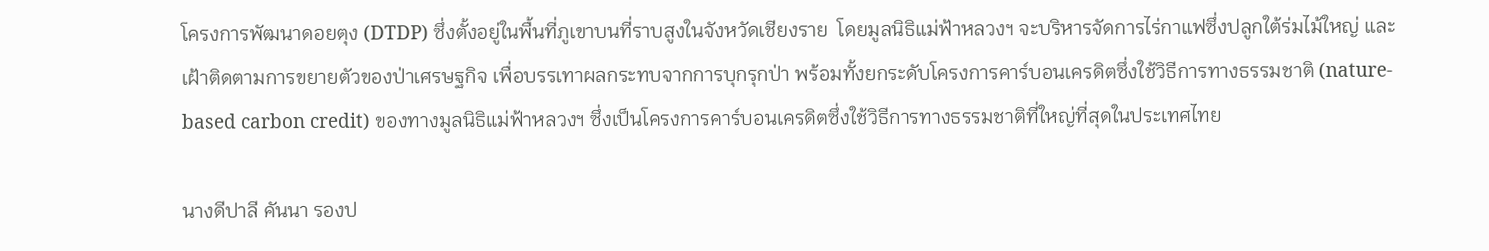โครงการพัฒนาดอยตุง (DTDP) ซึ่งตั้งอยู่ในพื้นที่ภูเขาบนที่ราบสูงในจังหวัดเชียงราย  โดยมูลนิธิแม่ฟ้าหลวงฯ จะบริหารจัดการไร่กาแฟซึ่งปลูกใต้ร่มไม้ใหญ่ และเฝ้าติดตามการขยายตัวของป่าเศรษฐกิจ เพื่อบรรเทาผลกระทบจากการบุกรุกป่า พร้อมทั้งยกระดับโครงการคาร์บอนเครดิตซึ่งใช้วิธีการทางธรรมชาติ (nature-based carbon credit) ของทางมูลนิธิแม่ฟ้าหลวงฯ ซึ่งเป็นโครงการคาร์บอนเครดิตซึ่งใช้วิธีการทางธรรมชาติที่ใหญ่ที่สุดในประเทศไทย

นางดีปาลี คันนา รองป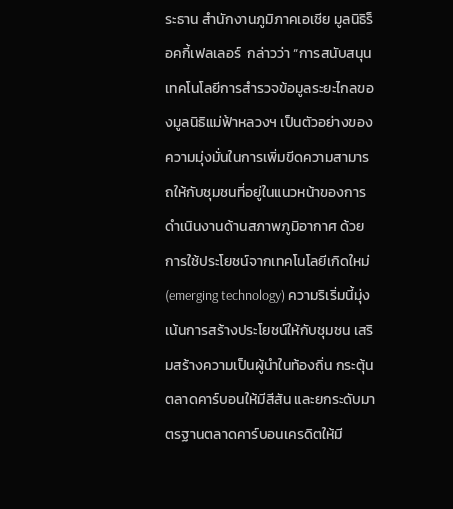ระธาน สำนักงานภูมิภาคเอเชีย มูลนิธิร็อคกี้เฟลเลอร์  กล่าวว่า “การสนับสนุนเทคโนโลยีการสำรวจข้อมูลระยะไกลของมูลนิธิแม่ฟ้าหลวงฯ เป็นตัวอย่างของความมุ่งมั่นในการเพิ่มขีดความสามารถให้กับชุมชนที่อยู่ในแนวหน้าของการดำเนินงานด้านสภาพภูมิอากาศ ด้วยการใช้ประโยชน์จากเทคโนโลยีเกิดใหม่ (emerging technology) ความริเริ่มนี้มุ่งเน้นการสร้างประโยชน์ให้กับชุมชน เสริมสร้างความเป็นผู้นำในท้องถิ่น กระตุ้นตลาดคาร์บอนให้มีสีสัน และยกระดับมาตรฐานตลาดคาร์บอนเครดิตให้มี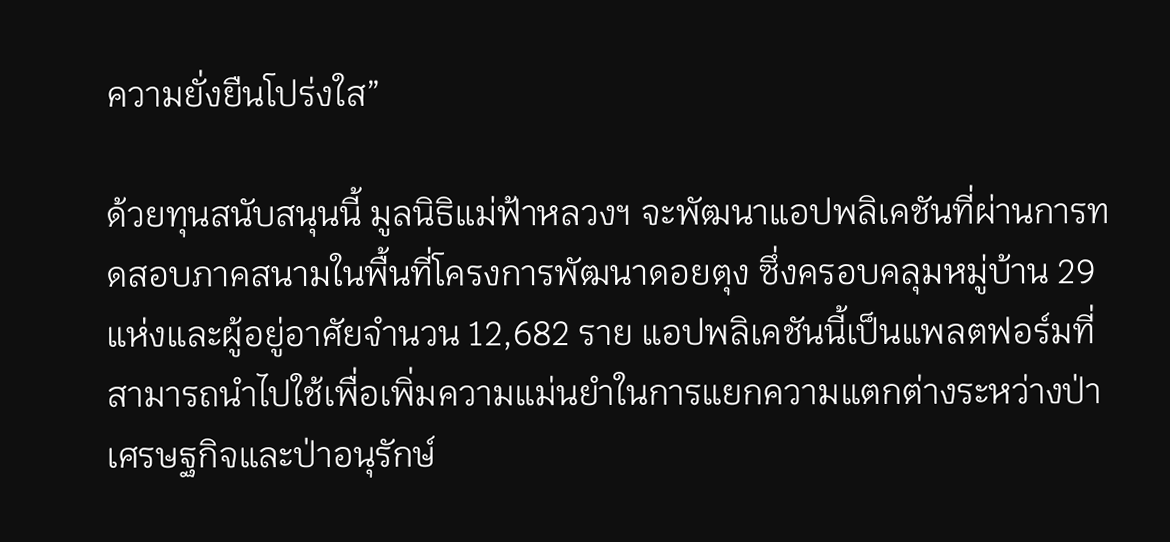ความยั่งยืนโปร่งใส”

ด้วยทุนสนับสนุนนี้ มูลนิธิแม่ฟ้าหลวงฯ จะพัฒนาแอปพลิเคชันที่ผ่านการทดสอบภาคสนามในพื้นที่โครงการพัฒนาดอยตุง ซึ่งครอบคลุมหมู่บ้าน 29 แห่งและผู้อยู่อาศัยจำนวน 12,682 ราย แอปพลิเคชันนี้เป็นแพลตฟอร์มที่สามารถนำไปใช้เพื่อเพิ่มความแม่นยำในการแยกความแตกต่างระหว่างป่าเศรษฐกิจและป่าอนุรักษ์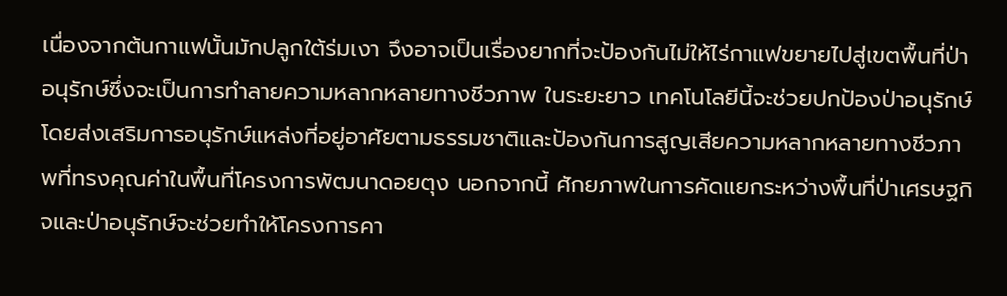เนื่องจากต้นกาแฟนั้นมักปลูกใต้ร่มเงา จึงอาจเป็นเรื่องยากที่จะป้องกันไม่ให้ไร่กาแฟขยายไปสู่เขตพื้นที่ป่าอนุรักษ์ซึ่งจะเป็นการทำลายความหลากหลายทางชีวภาพ ในระยะยาว เทคโนโลยีนี้จะช่วยปกป้องป่าอนุรักษ์ โดยส่งเสริมการอนุรักษ์แหล่งที่อยู่อาศัยตามธรรมชาติและป้องกันการสูญเสียความหลากหลายทางชีวภาพที่ทรงคุณค่าในพื้นที่โครงการพัฒนาดอยตุง นอกจากนี้ ศักยภาพในการคัดแยกระหว่างพื้นที่ป่าเศรษฐกิจและป่าอนุรักษ์จะช่วยทำให้โครงการคา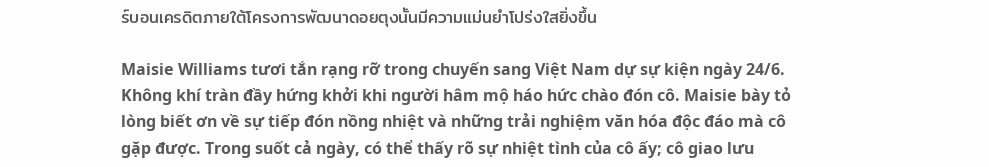ร์บอนเครดิตภายใต้โครงการพัฒนาดอยตุงนั้นมีความแม่นยำโปร่งใสยิ่งขึ้น

Maisie Williams tươi tắn rạng rỡ trong chuyến sang Việt Nam dự sự kiện ngày 24/6. Không khí tràn đầy hứng khởi khi người hâm mộ háo hức chào đón cô. Maisie bày tỏ lòng biết ơn về sự tiếp đón nồng nhiệt và những trải nghiệm văn hóa độc đáo mà cô gặp được. Trong suốt cả ngày, có thể thấy rõ sự nhiệt tình của cô ấy; cô giao lưu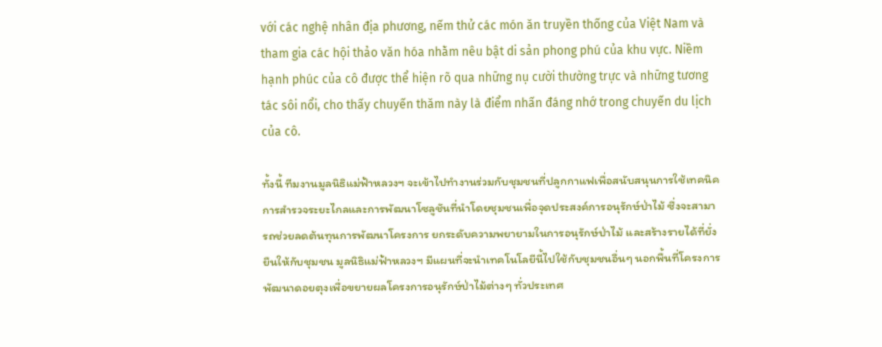với các nghệ nhân địa phương, nếm thử các món ăn truyền thống của Việt Nam và tham gia các hội thảo văn hóa nhằm nêu bật di sản phong phú của khu vực. Niềm hạnh phúc của cô được thể hiện rõ qua những nụ cười thường trực và những tương tác sôi nổi, cho thấy chuyến thăm này là điểm nhấn đáng nhớ trong chuyến du lịch của cô.

ทั้งนี้ ทีมงานมูลนิธิแม่ฟ้าหลวงฯ จะเข้าไปทำงานร่วมกับชุมชนที่ปลูกกาแฟเพื่อสนับสนุนการใช้เทคนิคการสำรวจระยะไกลและการพัฒนาโซลูชันที่นำโดยชุมชนเพื่อจุดประสงค์การอนุรักษ์ป่าไม้ ซึ่งจะสามารถช่วยลดต้นทุนการพัฒนาโครงการ ยกระดับความพยายามในการอนุรักษ์ป่าไม้ และสร้างรายได้ที่ยั่งยืนให้กับชุมชน มูลนิธิแม่ฟ้าหลวงฯ มีแผนที่จะนำเทคโนโลยีนี้ไปใช้กับชุมชนอื่นๆ นอกพื้นที่โครงการพัฒนาดอยตุงเพื่อขยายผลโครงการอนุรักษ์ป่าไม้ต่างๆ ทั่วประเทศ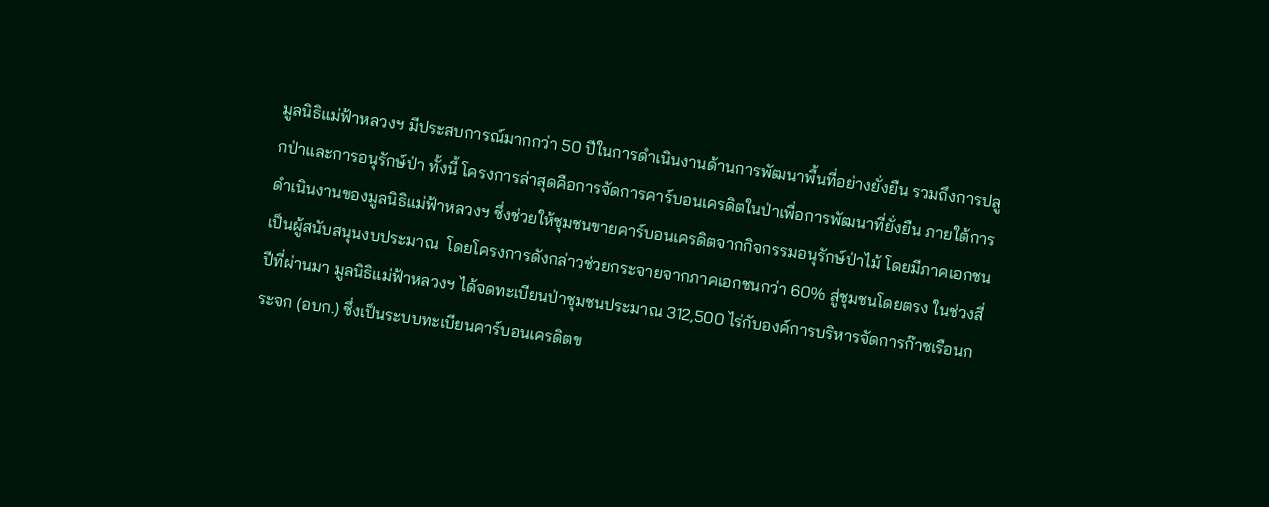มูลนิธิแม่ฟ้าหลวงฯ มีประสบการณ์มากกว่า 50 ปีในการดำเนินงานด้านการพัฒนาพื้นที่อย่างยั่งยืน รวมถึงการปลูกป่าและการอนุรักษ์ป่า ทั้งนี้ โครงการล่าสุดคือการจัดการคาร์บอนเครดิตในป่าเพื่อการพัฒนาที่ยั่งยืน ภายใต้การดำเนินงานของมูลนิธิแม่ฟ้าหลวงฯ ซึ่งช่วยให้ชุมชนขายคาร์บอนเครดิตจากกิจกรรมอนุรักษ์ป่าไม้ โดยมีภาคเอกชนเป็นผู้สนับสนุนงบประมาณ  โดยโครงการดังกล่าวช่วยกระจายจากภาคเอกชนกว่า 60% สู่ชุมชนโดยตรง ในช่วงสี่ปีที่ผ่านมา มูลนิธิแม่ฟ้าหลวงฯ ได้จดทะเบียนป่าชุมชนประมาณ 312,500 ไร่กับองค์การบริหารจัดการก๊าซเรือนกระจก (อบก.) ซึ่งเป็นระบบทะเบียนคาร์บอนเครดิตข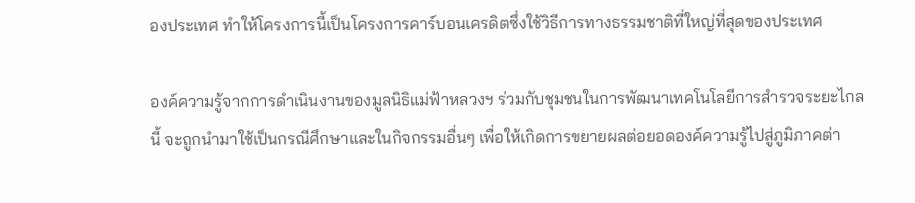องประเทศ ทำให้โครงการนี้เป็นโครงการคาร์บอนเครดิตซึ่งใช้วิธีการทางธรรมชาติที่ใหญ่ที่สุดของประเทศ

องค์ความรู้จากการดำเนินงานของมูลนิธิแม่ฟ้าหลวงฯ ร่วมกับชุมชนในการพัฒนาเทคโนโลยีการสำรวจระยะไกลนี้ จะถูกนำมาใช้เป็นกรณีศึกษาและในกิจกรรมอื่นๆ เพื่อให้เกิดการขยายผลต่อยอดองค์ความรู้ไปสู่ภูมิภาคต่า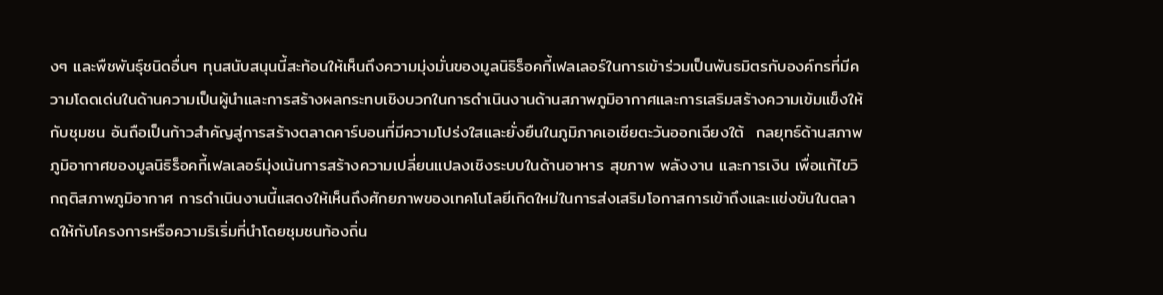งๆ และพืชพันธุ์ชนิดอื่นๆ ทุนสนับสนุนนี้สะท้อนให้เห็นถึงความมุ่งมั่นของมูลนิธิร็อคกี้เฟลเลอร์ในการเข้าร่วมเป็นพันธมิตรกับองค์กรที่มีความโดดเด่นในด้านความเป็นผู้นำและการสร้างผลกระทบเชิงบวกในการดำเนินงานด้านสภาพภูมิอากาศและการเสริมสร้างความเข้มแข็งให้กับชุมชน อันถือเป็นก้าวสำคัญสู่การสร้างตลาดคาร์บอนที่มีความโปร่งใสและยั่งยืนในภูมิภาคเอเชียตะวันออกเฉียงใต้  กลยุทธ์ด้านสภาพภูมิอากาศของมูลนิธิร็อคกี้เฟลเลอร์มุ่งเน้นการสร้างความเปลี่ยนแปลงเชิงระบบในด้านอาหาร สุขภาพ พลังงาน และการเงิน เพื่อแก้ไขวิกฤติสภาพภูมิอากาศ การดำเนินงานนี้แสดงให้เห็นถึงศักยภาพของเทคโนโลยีเกิดใหม่ในการส่งเสริมโอกาสการเข้าถึงและแข่งขันในตลาดให้กับโครงการหรือความริเริ่มที่นำโดยชุมชนท้องถิ่น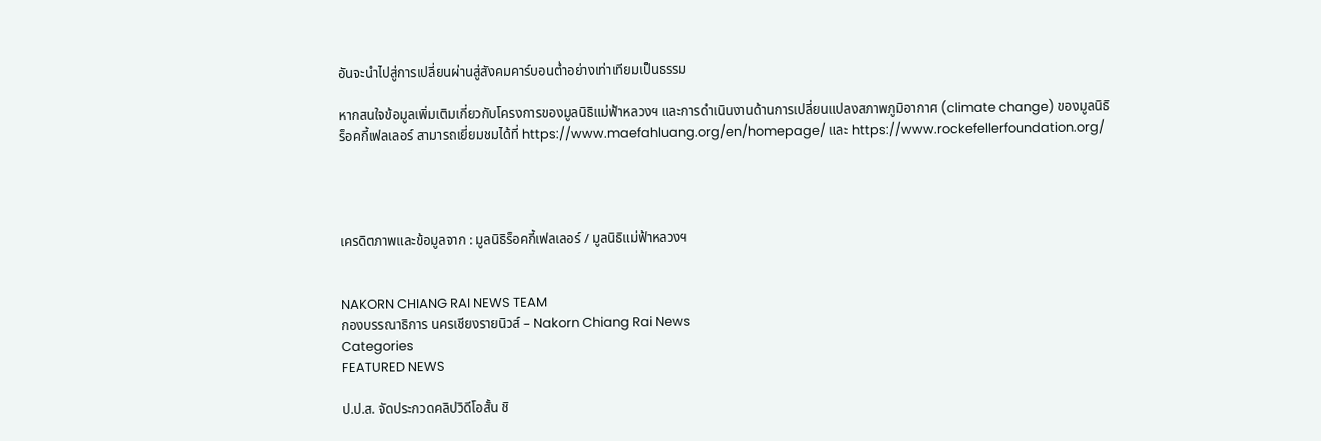อันจะนำไปสู่การเปลี่ยนผ่านสู่สังคมคาร์บอนต่ำอย่างเท่าเทียมเป็นธรรม

หากสนใจข้อมูลเพิ่มเติมเกี่ยวกับโครงการของมูลนิธิแม่ฟ้าหลวงฯ และการดำเนินงานด้านการเปลี่ยนแปลงสภาพภูมิอากาศ (climate change) ของมูลนิธิร็อคกี้เฟลเลอร์ สามารถเยี่ยมชมได้ที่ https://www.maefahluang.org/en/homepage/ และ https://www.rockefellerfoundation.org/




เครดิตภาพและข้อมูลจาก : มูลนิธิร็อคกี้เฟลเลอร์ / มูลนิธิแม่ฟ้าหลวงฯ


NAKORN CHIANG RAI NEWS TEAM
กองบรรณาธิการ นครเชียงรายนิวส์ – Nakorn Chiang Rai News
Categories
FEATURED NEWS

ป.ป.ส. จัดประกวดคลิปวิดีโอสั้น ชิ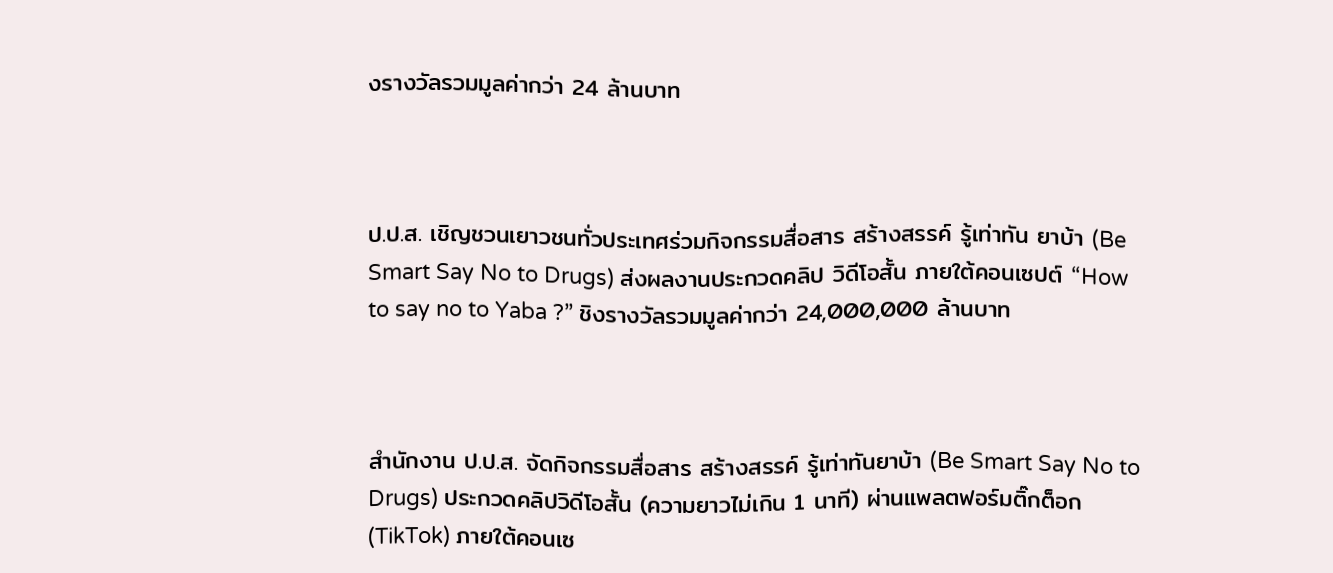งรางวัลรวมมูลค่ากว่า 24 ล้านบาท



ป.ป.ส. เชิญชวนเยาวชนทั่วประเทศร่วมกิจกรรมสื่อสาร สร้างสรรค์ รู้เท่าทัน ยาบ้า (Be Smart Say No to Drugs) ส่งผลงานประกวดคลิป วิดีโอสั้น ภายใต้คอนเซปต์ “How to say no to Yaba ?” ชิงรางวัลรวมมูลค่ากว่า 24,000,000 ล้านบาท



สำนักงาน ป.ป.ส. จัดกิจกรรมสื่อสาร สร้างสรรค์ รู้เท่าทันยาบ้า (Be Smart Say No to Drugs) ประกวดคลิปวิดีโอสั้น (ความยาวไม่เกิน 1 นาที) ผ่านแพลตฟอร์มติ๊กต็อก (TikTok) ภายใต้คอนเซ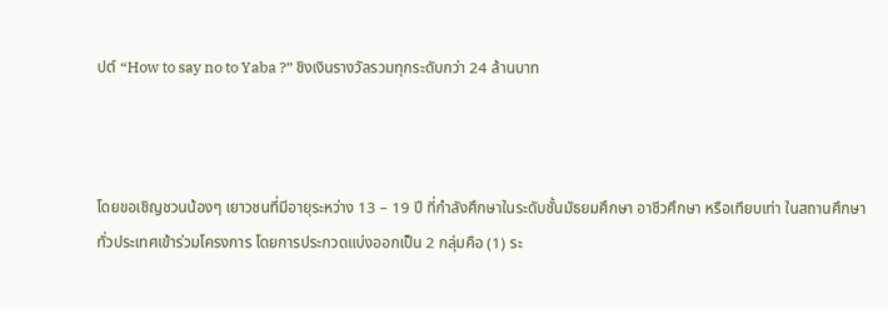ปต์ “How to say no to Yaba ?” ชิงเงินรางวัลรวมทุกระดับกว่า 24 ล้านบาท



โดยขอเชิญชวนน้องๆ เยาวชนที่มีอายุระหว่าง 13 – 19 ปี ที่กำลังศึกษาในระดับชั้นมัธยมศึกษา อาชีวศึกษา หรือเทียบเท่า ในสถานศึกษาทั่วประเทศเข้าร่วมโครงการ โดยการประกวดแบ่งออกเป็น 2 กลุ่มคือ (1) ระ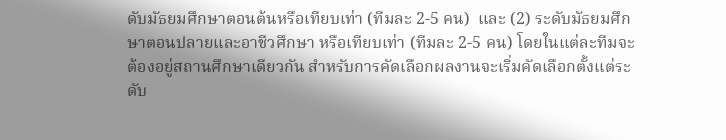ดับมัธยมศึกษาตอนต้นหรือเทียบเท่า (ทีมละ 2-5 คน)  และ (2) ระดับมัธยมศึกษาตอนปลายและอาชีวศึกษา หรือเทียบเท่า (ทีมละ 2-5 คน) โดยในแต่ละทีมจะต้องอยู่สถานศึกษาเดียวกัน สำหรับการคัดเลือกผลงานจะเริ่มคัดเลือกตั้งแต่ระดับ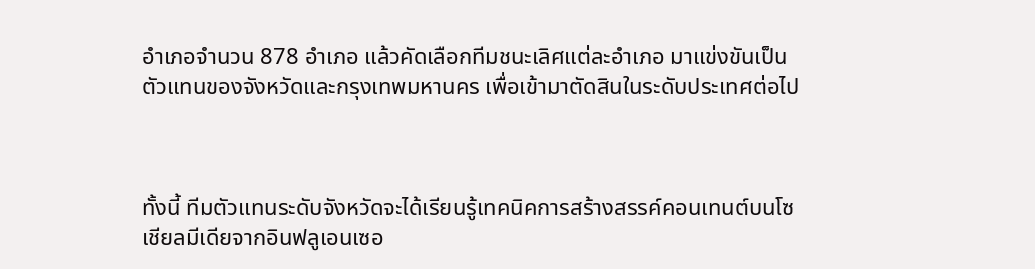อำเภอจำนวน 878 อำเภอ แล้วคัดเลือกทีมชนะเลิศแต่ละอำเภอ มาแข่งขันเป็นตัวแทนของจังหวัดและกรุงเทพมหานคร เพื่อเข้ามาตัดสินในระดับประเทศต่อไป



ทั้งนี้ ทีมตัวแทนระดับจังหวัดจะได้เรียนรู้เทคนิคการสร้างสรรค์คอนเทนต์บนโซเชียลมีเดียจากอินฟลูเอนเซอ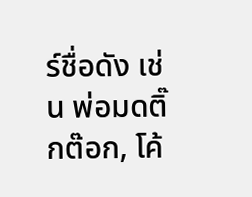ร์ชื่อดัง เช่น พ่อมดติ๊กต๊อก, โค้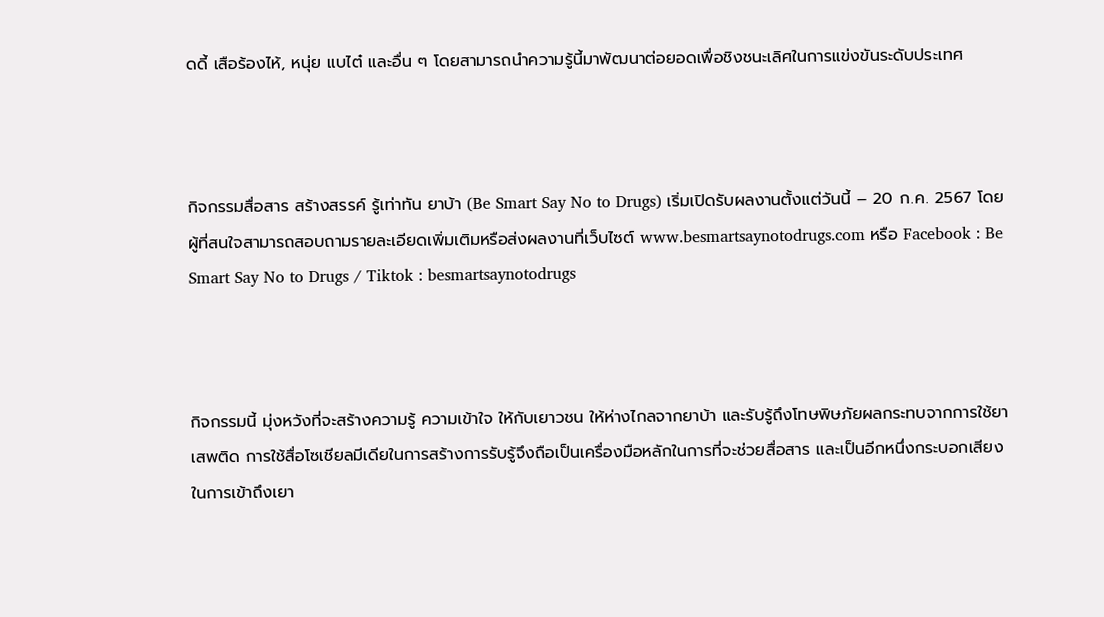ดดี้ เสือร้องไห้, หนุ่ย แบไต๋ และอื่น ๆ โดยสามารถนำความรู้นี้มาพัฒนาต่อยอดเพื่อชิงชนะเลิศในการแข่งขันระดับประเทศ



กิจกรรมสื่อสาร สร้างสรรค์ รู้เท่าทัน ยาบ้า (Be Smart Say No to Drugs) เริ่มเปิดรับผลงานตั้งแต่วันนี้ – 20 ก.ค. 2567 โดยผู้ที่สนใจสามารถสอบถามรายละเอียดเพิ่มเติมหรือส่งผลงานที่เว็บไซต์ www.besmartsaynotodrugs.com หรือ Facebook : Be Smart Say No to Drugs / Tiktok : besmartsaynotodrugs



กิจกรรมนี้ มุ่งหวังที่จะสร้างความรู้ ความเข้าใจ ให้กับเยาวชน ให้ห่างไกลจากยาบ้า และรับรู้ถึงโทษพิษภัยผลกระทบจากการใช้ยาเสพติด การใช้สื่อโซเชียลมีเดียในการสร้างการรับรู้จึงถือเป็นเครื่องมือหลักในการที่จะช่วยสื่อสาร และเป็นอีกหนึ่งกระบอกเสียงในการเข้าถึงเยา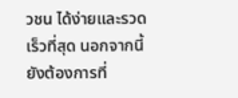วชน ได้ง่ายและรวดเร็วที่สุด นอกจากนี้ ยังต้องการที่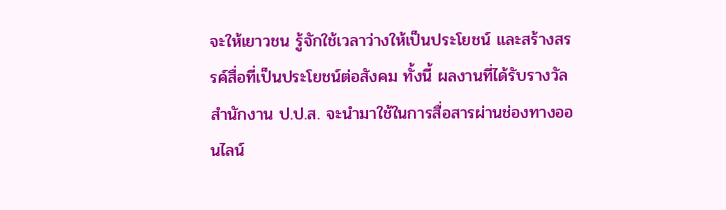จะให้เยาวชน รู้จักใช้เวลาว่างให้เป็นประโยชน์ และสร้างสรรค์สื่อที่เป็นประโยชน์ต่อสังคม ทั้งนี้ ผลงานที่ได้รับรางวัล สำนักงาน ป.ป.ส. จะนำมาใช้ในการสื่อสารผ่านช่องทางออนไลน์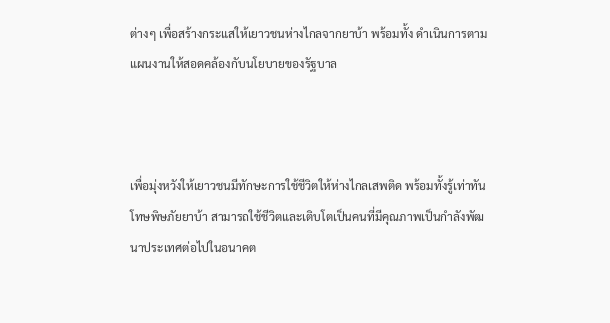ต่างๆ เพื่อสร้างกระแสให้เยาวชนห่างไกลจากยาบ้า พร้อมทั้ง ดำเนินการตามแผนงานให้สอดคล้องกับนโยบายของรัฐบาล



เพื่อมุ่งหวังให้เยาวชนมีทักษะการใช้ชีวิตให้ห่างไกลเสพติด พร้อมทั้งรู้เท่าทันโทษพิษภัยยาบ้า สามารถใช้ชีวิตและเติบโตเป็นคนที่มีคุณภาพเป็นกำลังพัฒนาประเทศต่อไปในอนาคต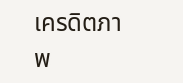เครดิตภาพ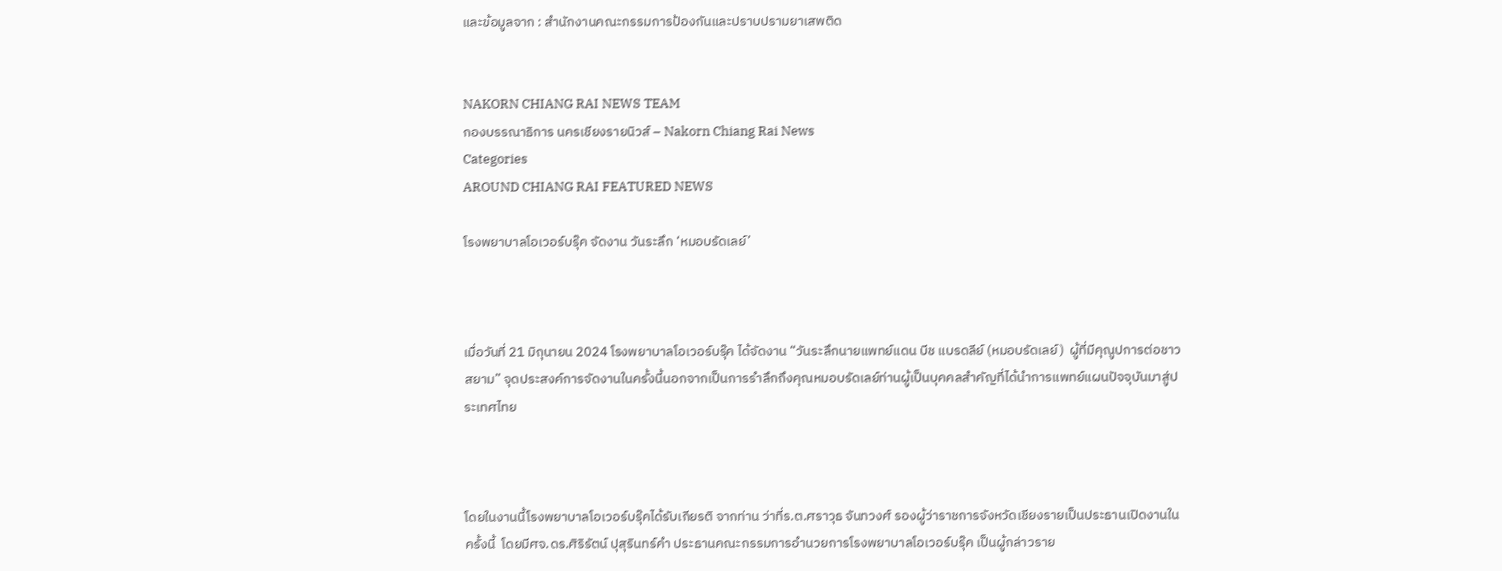และข้อมูลจาก : สำนักงานคณะกรรมการป้องกันและปราบปรามยาเสพติด


NAKORN CHIANG RAI NEWS TEAM
กองบรรณาธิการ นครเชียงรายนิวส์ – Nakorn Chiang Rai News
Categories
AROUND CHIANG RAI FEATURED NEWS

โรงพยาบาลโอเวอร์บรุ๊ค จัดงาน วันระลึก ‘หมอบรัดเลย์’



เมื่อวันที่ 21 มิถุนายน 2024 โรงพยาบาลโอเวอร์บรุ๊ค ได้จัดงาน “วันระลึกนายแพทย์แดน บีช แบรดลีย์ (หมอบรัดเลย์)  ผู้ที่มีคุณูปการต่อชาวสยาม” จุดประสงค์การจัดงานในครั้งนี้นอกจากเป็นการรำลึกถึงคุณหมอบรัดเลย์ท่านผู้เป็นบุคคลสำคัญที่ได้นำการแพทย์แผนปัจจุบันมาสู่ประเทศไทย



โดยในงานนี้โรงพยาบาลโอเวอร์บรุ๊คได้รับเกียรติ จากท่าน ว่าที่ร.ต.ศราวุธ จันทวงศ์ รองผู้ว่าราชการจังหวัดเชียงรายเป็นประธานเปิดงานในครั้งนี้  โดยมีศจ.ดร.ศิริรัตน์ ปุสุรินทร์คำ ประธานคณะกรรมการอำนวยการโรงพยาบาลโอเวอร์บรุ๊ค เป็นผู้กล่าวราย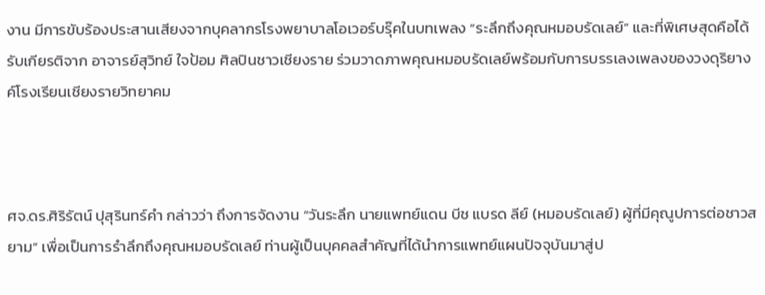งาน มีการขับร้องประสานเสียงจากบุคลากรโรงพยาบาลโอเวอร์บรุ๊คในบทเพลง “ระลึกถึงคุณหมอบรัดเลย์” และที่พิเศษสุดคือได้รับเกียรติจาก อาจารย์สุวิทย์ ใจป้อม ศิลปินชาวเชียงราย ร่วมวาดภาพคุณหมอบรัดเลย์พร้อมกับการบรรเลงเพลงของวงดุริยางค์โรงเรียนเชียงรายวิทยาคม



ศจ.ดร.ศิริรัตน์ ปุสุรินทร์คำ กล่าวว่า ถึงการจัดงาน “วันระลึก นายแพทย์แดน บีช แบรด ลีย์ (หมอบรัดเลย์) ผู้ที่มีคุณูปการต่อชาวสยาม” เพื่อเป็นการรำลึกถึงคุณหมอบรัดเลย์ ท่านผู้เป็นบุคคลสำคัญที่ได้นำการแพทย์แผนปัจจุบันมาสู่ป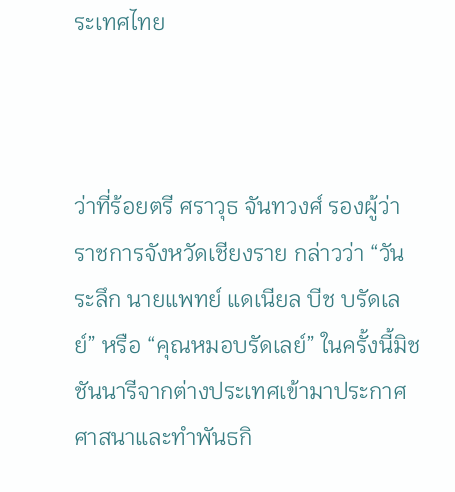ระเทศไทย



ว่าที่ร้อยตรี ศราวุธ จันทวงศ์ รองผู้ว่าราชการจังหวัดเชียงราย กล่าวว่า “วันระลึก นายแพทย์ แดเนียล บีช บรัดเลย์” หรือ “คุณหมอบรัดเลย์” ในครั้งนี้มิชชันนารีจากต่างประเทศเข้ามาประกาศศาสนาและทำพันธกิ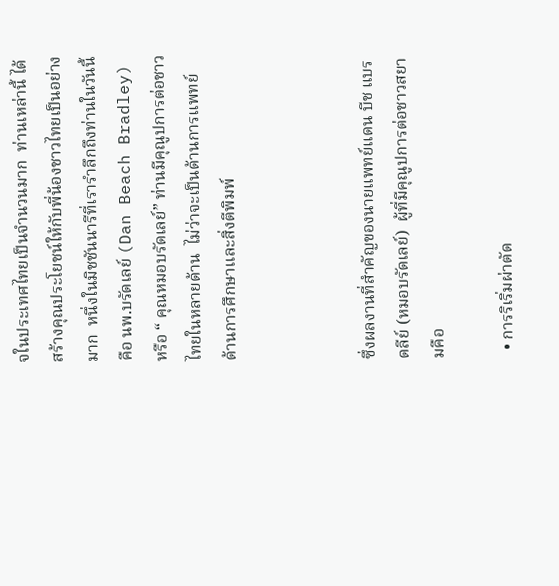จในประเทศไทยเป็นจำนวนมาก  ท่านเหล่านี้ ได้สร้างคุณประโยชน์ให้กับพี่น้องชาวไทยเป็นอย่างมาก  หนึ่งในมิชชันนารีที่เรารำลึกถึงท่านในวันนี้คือ นพ.บรัดเลย์ (Dan Beach Bradley) หรือ “ คุณหมอบรัดเลย์” ท่านมีคุณูปการต่อชาวไทยในหลายด้าน  ไม่ว่าจะเป็นด้านการแพทย์  ด้านการศึกษาและสิ่งตีพิมพ์



ซึ่งผลงานที่สำคัญของนายแพทย์แดน บีช แบรดลีย์ (หมอบรัดเลย์)  ผู้ที่มีคุณูปการต่อชาวสยามคือ

  • การริเริ่มผ่าตัด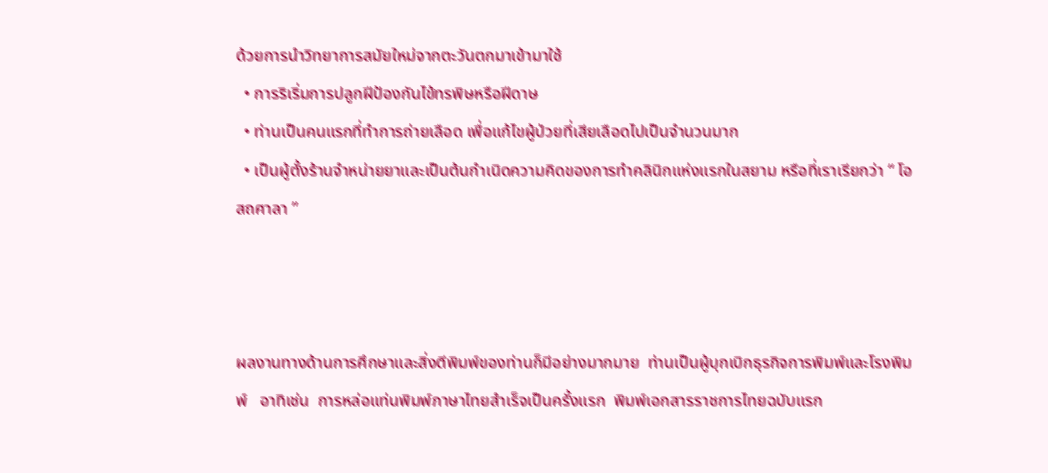ด้วยการนำวิทยาการสมัยใหม่จากตะวันตกมาเข้ามาใช้
  • การริเริ่มการปลูกฝีป้องกันไข้ทรพิษหรือฝีดาษ
  • ท่านเป็นคนแรกที่ทำการถ่ายเลือด เพื่อแก้ไขผู้ป่วยที่เสียเลือดไปเป็นจำนวนมาก
  • เป็นผู้ตั้งร้านจำหน่ายยาและเป็นต้นกำเนิดความคิดของการทำคลินิกแห่งแรกในสยาม หรือที่เราเรียกว่า “ โอสถศาลา ”



ผลงานทางด้านการศึกษาและสิ่งตีพิมพ์ของท่านก็มีอย่างมากมาย  ท่านเป็นผู้บุกเบิกธุรกิจการพิมพ์และโรงพิมพ์   อาทิเช่น  การหล่อแท่นพิมพ์ภาษาไทยสำเร็จเป็นครั้งแรก  พิมพ์เอกสารราชการไทยฉบับแรก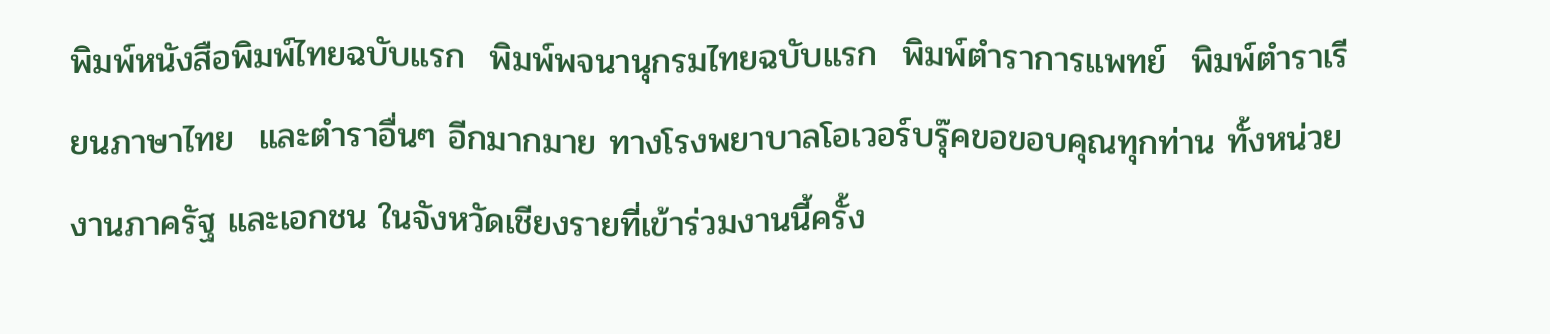พิมพ์หนังสือพิมพ์ไทยฉบับแรก  พิมพ์พจนานุกรมไทยฉบับแรก  พิมพ์ตำราการแพทย์  พิมพ์ตำราเรียนภาษาไทย  และตำราอื่นๆ อีกมากมาย ทางโรงพยาบาลโอเวอร์บรุ๊คขอขอบคุณทุกท่าน ทั้งหน่วยงานภาครัฐ และเอกชน ในจังหวัดเชียงรายที่เข้าร่วมงานนี้ครั้ง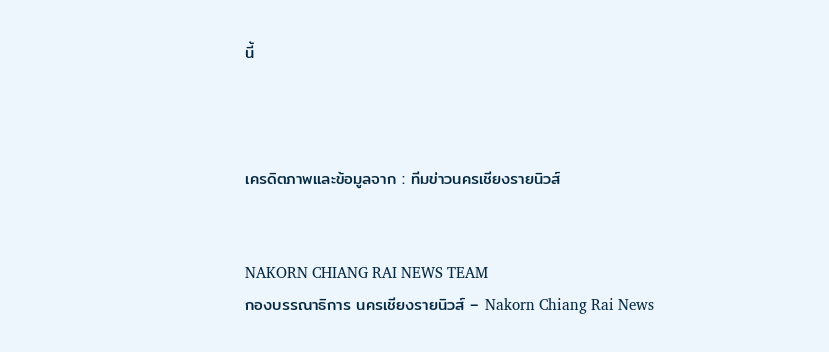นี้



เครดิตภาพและข้อมูลจาก : ทีมข่าวนครเชียงรายนิวส์


NAKORN CHIANG RAI NEWS TEAM
กองบรรณาธิการ นครเชียงรายนิวส์ – Nakorn Chiang Rai News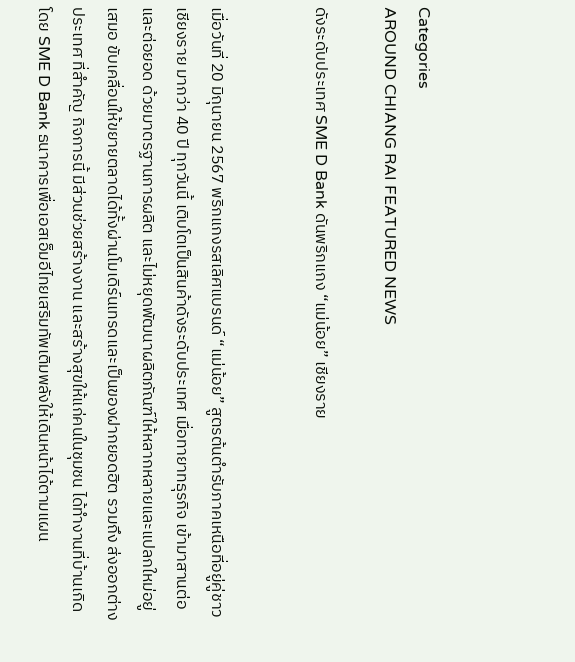Categories
AROUND CHIANG RAI FEATURED NEWS

ดังระดับประเทศ SME D Bank ดันพริกแกง “แม่น้อย” เชียงราย


เมื่อวันที่ 20 มิถุนายน 2567 พริกแกงรสเลิศแบรนด์ “แม่น้อย” สูตรต้นตำรับภาคเหนือที่อยู่คู่ชาวเชียงราย มากว่า 40 ปี ทุกวันนี้ เติบโตเป็นสินค้าดังระดับประเทศ เมื่อทายาทธุรกิจ เข้ามาสานต่อและต่อยอด ด้วยมาตรฐานการผลิต และไม่หยุดพัฒนาผลิตภัณฑ์ให้หลากหลายและแปลกใหม่อยู่เสมอ ขับเคลื่อนให้ขยายตลาดได้ทั้งผ่านโมเดิร์นเทรดและเป็นของฝากยอดฮิต รวมถึง ส่งออกต่างประเทศ ที่สำคัญ กิจการนี้ มีส่วนช่วยสร้างงาน และสร้างสุขให้แก่คนในชุมชน ได้ทำงานที่บ้านเกิด โดย SME D Bank ธนาคารเพื่อเอสเอ็มอีไทยเสริมทัพเติมพลังให้เดินหน้าได้ตามแผน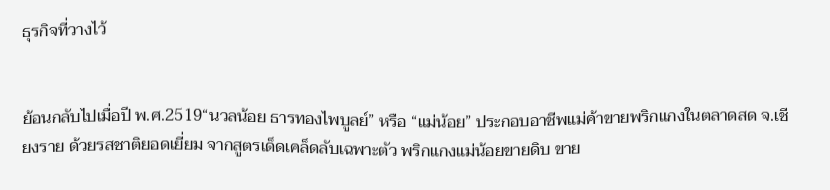ธุรกิจที่วางไว้


ย้อนกลับไปเมื่อปี พ.ศ.2519“นวลน้อย ธารทองไพบูลย์” หรือ “แม่น้อย” ประกอบอาชีพแม่ค้าขายพริกแกงในตลาดสด จ.เชียงราย ด้วยรสชาติยอดเยี่ยม จากสูตรเด็ดเคล็ดลับเฉพาะตัว พริกแกงแม่น้อยขายดิบ ขาย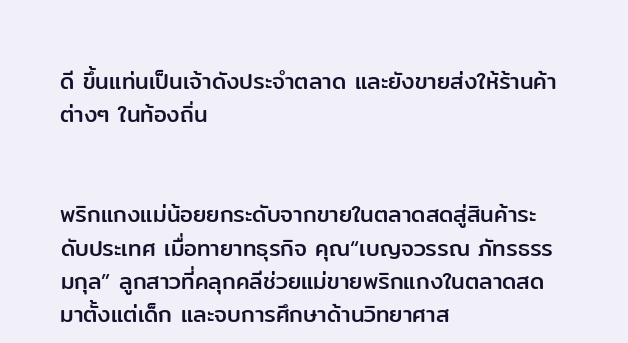ดี ขึ้นแท่นเป็นเจ้าดังประจำตลาด และยังขายส่งให้ร้านค้าต่างๆ ในท้องถิ่น


พริกแกงแม่น้อยยกระดับจากขายในตลาดสดสู่สินค้าระดับประเทศ เมื่อทายาทธุรกิจ คุณ“เบญจวรรณ ภัทรธรรมกุล” ลูกสาวที่คลุกคลีช่วยแม่ขายพริกแกงในตลาดสดมาตั้งแต่เด็ก และจบการศึกษาด้านวิทยาศาส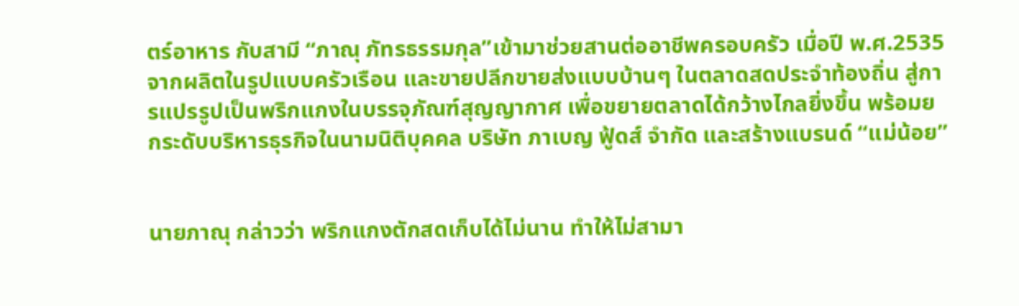ตร์อาหาร กับสามี “ภาณุ ภัทรธรรมกุล”เข้ามาช่วยสานต่ออาชีพครอบครัว เมื่อปี พ.ศ.2535  จากผลิตในรูปแบบครัวเรือน และขายปลีกขายส่งแบบบ้านๆ ในตลาดสดประจำท้องถิ่น สู่การแปรรูปเป็นพริกแกงในบรรจุภัณฑ์สุญญากาศ เพื่อขยายตลาดได้กว้างไกลยิ่งขึ้น พร้อมยกระดับบริหารธุรกิจในนามนิติบุคคล บริษัท ภาเบญ ฟู้ดส์ จำกัด และสร้างแบรนด์ “แม่น้อย”


นายภาณุ กล่าวว่า พริกแกงตักสดเก็บได้ไม่นาน ทำให้ไม่สามา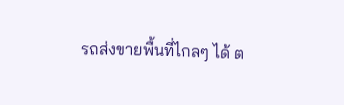รถส่งขายพื้นที่ไกลๆ ได้ ต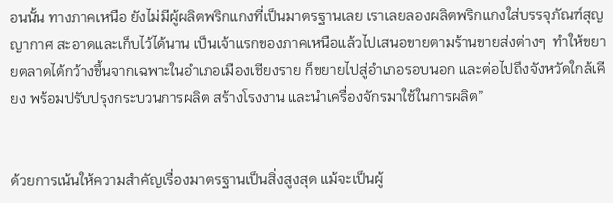อนนั้น ทางภาคเหนือ ยังไม่มีผู้ผลิตพริกแกงที่เป็นมาตรฐานเลย เราเลยลองผลิตพริกแกงใส่บรรจุภัณฑ์สุญญากาศ สะอาดและเก็บไว้ได้นาน เป็นเจ้าแรกของภาคเหนือแล้วไปเสนอขายตามร้านขายส่งต่างๆ  ทำให้ขยายตลาดได้กว้างขึ้นจากเฉพาะในอำเภอเมืองเชียงราย ก็ขยายไปสู่อำเภอรอบนอก และต่อไปถึงจังหวัดใกล้เคียง พร้อมปรับปรุงกระบวนการผลิต สร้างโรงงาน และนำเครื่องจักรมาใช้ในการผลิต”


ด้วยการเน้นให้ความสำคัญเรื่องมาตรฐานเป็นสิ่งสูงสุด แม้จะเป็นผู้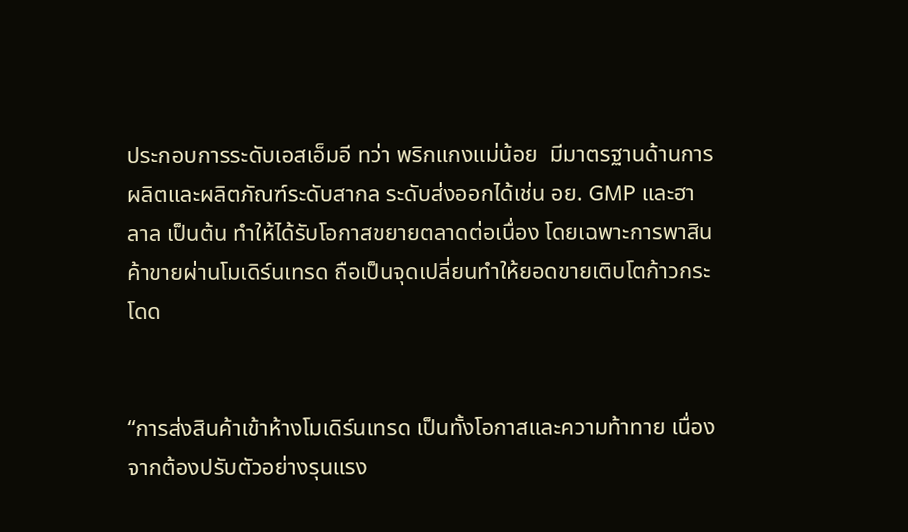ประกอบการระดับเอสเอ็มอี ทว่า พริกแกงแม่น้อย  มีมาตรฐานด้านการผลิตและผลิตภัณฑ์ระดับสากล ระดับส่งออกได้เช่น อย. GMP และฮาลาล เป็นต้น ทำให้ได้รับโอกาสขยายตลาดต่อเนื่อง โดยเฉพาะการพาสินค้าขายผ่านโมเดิร์นเทรด ถือเป็นจุดเปลี่ยนทำให้ยอดขายเติบโตก้าวกระโดด


“การส่งสินค้าเข้าห้างโมเดิร์นเทรด เป็นทั้งโอกาสและความท้าทาย เนื่องจากต้องปรับตัวอย่างรุนแรง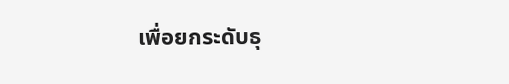เพื่อยกระดับธุ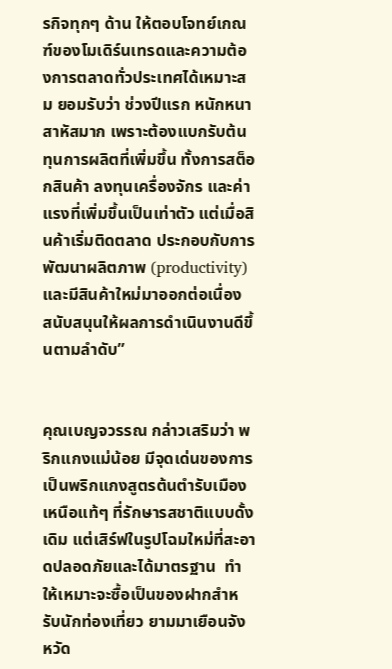รกิจทุกๆ ด้าน ให้ตอบโจทย์เกณฑ์ของโมเดิร์นเทรดและความต้องการตลาดทั่วประเทศได้เหมาะสม ยอมรับว่า ช่วงปีแรก หนักหนาสาหัสมาก เพราะต้องแบกรับต้นทุนการผลิตที่เพิ่มขึ้น ทั้งการสต็อกสินค้า ลงทุนเครื่องจักร และค่าแรงที่เพิ่มขึ้นเป็นเท่าตัว แต่เมื่อสินค้าเริ่มติดตลาด ประกอบกับการพัฒนาผลิตภาพ (productivity) และมีสินค้าใหม่มาออกต่อเนื่อง สนับสนุนให้ผลการดำเนินงานดีขึ้นตามลำดับ”


คุณเบญจวรรณ กล่าวเสริมว่า พริกแกงแม่น้อย มีจุดเด่นของการเป็นพริกแกงสูตรต้นตำรับเมืองเหนือแท้ๆ ที่รักษารสชาติแบบดั้งเดิม แต่เสิร์ฟในรูปโฉมใหม่ที่สะอาดปลอดภัยและได้มาตรฐาน  ทำให้เหมาะจะซื้อเป็นของฝากสำหรับนักท่องเที่ยว ยามมาเยือนจังหวัด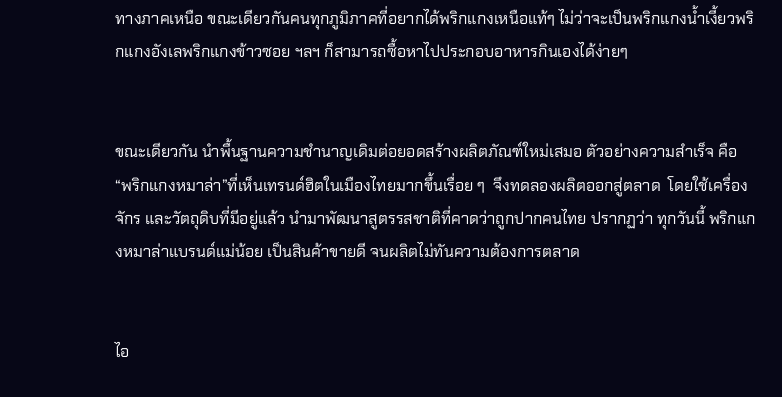ทางภาคเหนือ ขณะเดียวกันคนทุกภูมิภาคที่อยากได้พริกแกงเหนือแท้ๆ ไม่ว่าจะเป็นพริกแกงน้ำเงี้ยวพริกแกงอังเลพริกแกงข้าวซอย ฯลฯ ก็สามารถซื้อหาไปประกอบอาหารกินเองได้ง่ายๆ


ขณะเดียวกัน นำพื้นฐานความชำนาญเดิมต่อยอดสร้างผลิตภัณฑ์ใหม่เสมอ ตัวอย่างความสำเร็จ คือ “พริกแกงหมาล่า”ที่เห็นเทรนด์ฮิตในเมืองไทยมากขึ้นเรื่อย ๆ  จึงทดลองผลิตออกสู่ตลาด  โดยใช้เครื่องจักร และวัตถุดิบที่มีอยู่แล้ว นำมาพัฒนาสูตรรสชาติที่คาดว่าถูกปากคนไทย ปรากฏว่า ทุกวันนี้ พริกแกงหมาล่าแบรนด์แม่น้อย เป็นสินค้าขายดี จนผลิตไม่ทันความต้องการตลาด


ไอ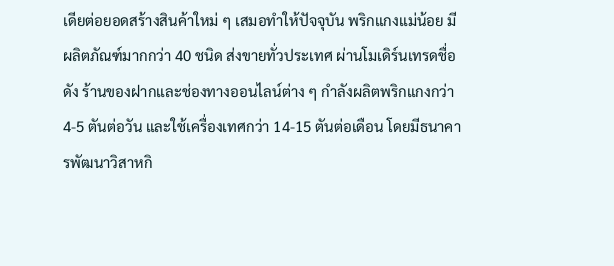เดียต่อยอดสร้างสินค้าใหม่ ๆ เสมอทำให้ปัจจุบัน พริกแกงแม่น้อย มีผลิตภัณฑ์มากกว่า 40 ชนิด ส่งขายทั่วประเทศ ผ่านโมเดิร์นเทรดชื่อดัง ร้านของฝากและช่องทางออนไลน์ต่าง ๆ กำลังผลิตพริกแกงกว่า 4-5 ตันต่อวัน และใช้เครื่องเทศกว่า 14-15 ตันต่อเดือน โดยมีธนาคารพัฒนาวิสาหกิ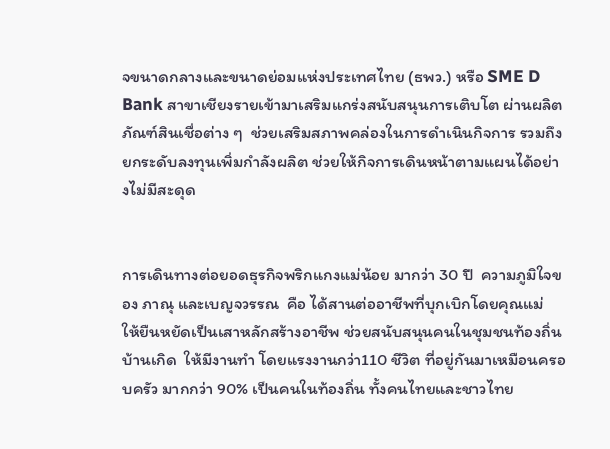จขนาดกลางและขนาดย่อมแห่งประเทศไทย (ธพว.) หรือ SME D Bank สาขาเชียงรายเข้ามาเสริมแกร่งสนับสนุนการเติบโต ผ่านผลิตภัณฑ์สินเชื่อต่าง ๆ  ช่วยเสริมสภาพคล่องในการดำเนินกิจการ รวมถึง ยกระดับลงทุนเพิ่มกำลังผลิต ช่วยให้กิจการเดินหน้าตามแผนได้อย่างไม่มีสะดุด


การเดินทางต่อยอดธุรกิจพริกแกงแม่น้อย มากว่า 30 ปี  ความภูมิใจของ ภาณุ และเบญจวรรณ  คือ ได้สานต่ออาชีพที่บุกเบิกโดยคุณแม่  ให้ยืนหยัดเป็นเสาหลักสร้างอาชีพ ช่วยสนับสนุนคนในชุมชนท้องถิ่นบ้านเกิด  ให้มีงานทำ โดยแรงงานกว่า110 ชีวิต ที่อยู่กันมาเหมือนครอบครัว มากกว่า 90% เป็นคนในท้องถิ่น ทั้งคนไทยและชาวไทย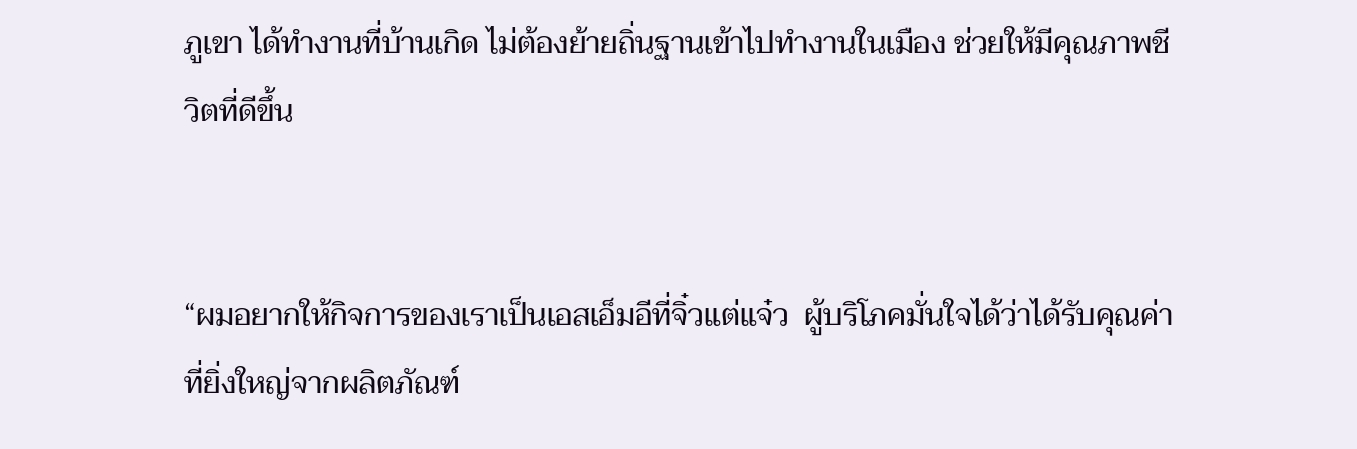ภูเขา ได้ทำงานที่บ้านเกิด ไม่ต้องย้ายถิ่นฐานเข้าไปทำงานในเมือง ช่วยให้มีคุณภาพชีวิตที่ดีขึ้น


“ผมอยากให้กิจการของเราเป็นเอสเอ็มอีที่จิ๋วแต่แจ๋ว  ผู้บริโภคมั่นใจได้ว่าได้รับคุณค่าที่ยิ่งใหญ่จากผลิตภัณฑ์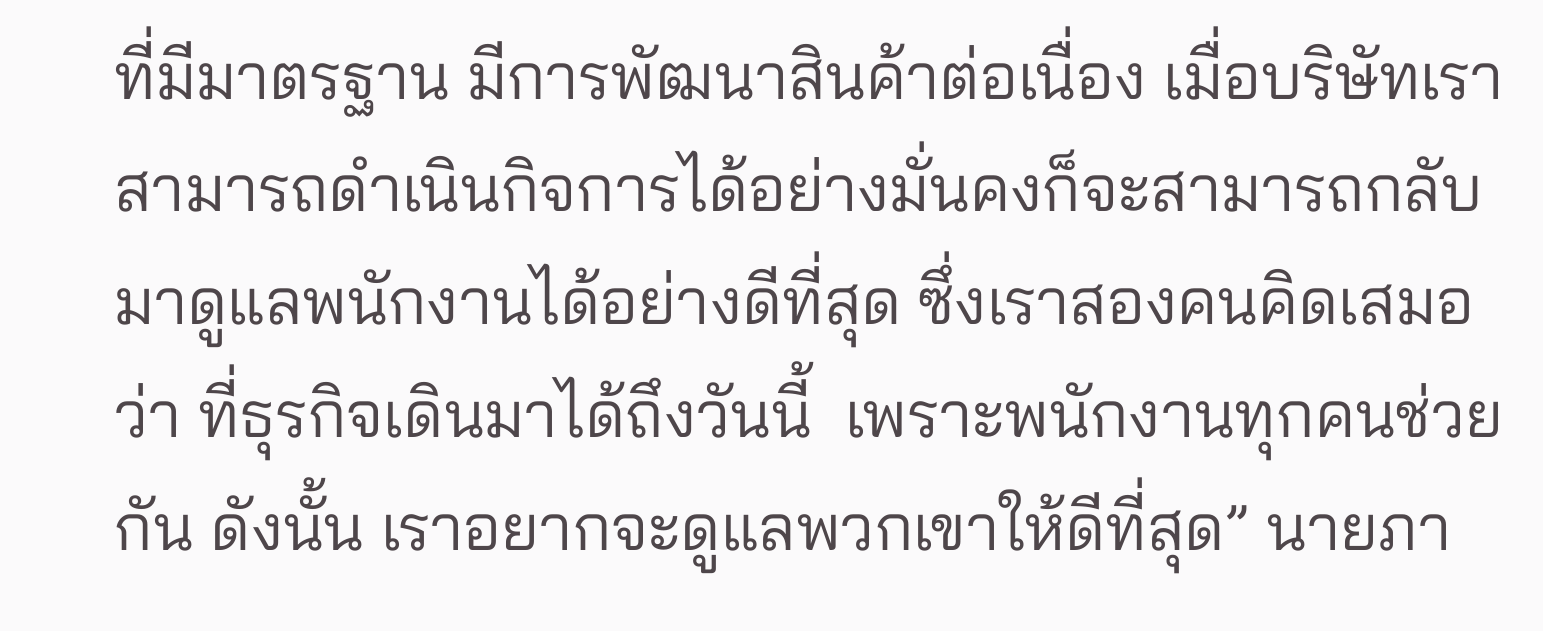ที่มีมาตรฐาน มีการพัฒนาสินค้าต่อเนื่อง เมื่อบริษัทเราสามารถดำเนินกิจการได้อย่างมั่นคงก็จะสามารถกลับมาดูแลพนักงานได้อย่างดีที่สุด ซึ่งเราสองคนคิดเสมอว่า ที่ธุรกิจเดินมาได้ถึงวันนี้  เพราะพนักงานทุกคนช่วยกัน ดังนั้น เราอยากจะดูแลพวกเขาให้ดีที่สุด” นายภา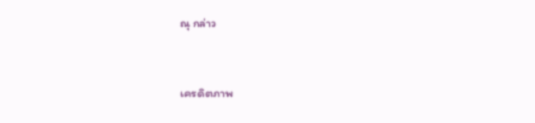ณุ กล่าว


เครดิตภาพ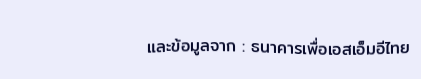และข้อมูลจาก : ธนาคารเพื่อเอสเอ็มอีไทย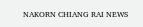NAKORN CHIANG RAI NEWS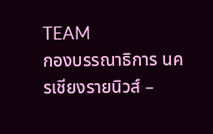TEAM
กองบรรณาธิการ นครเชียงรายนิวส์ –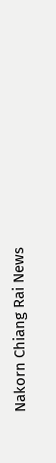Nakorn Chiang Rai News